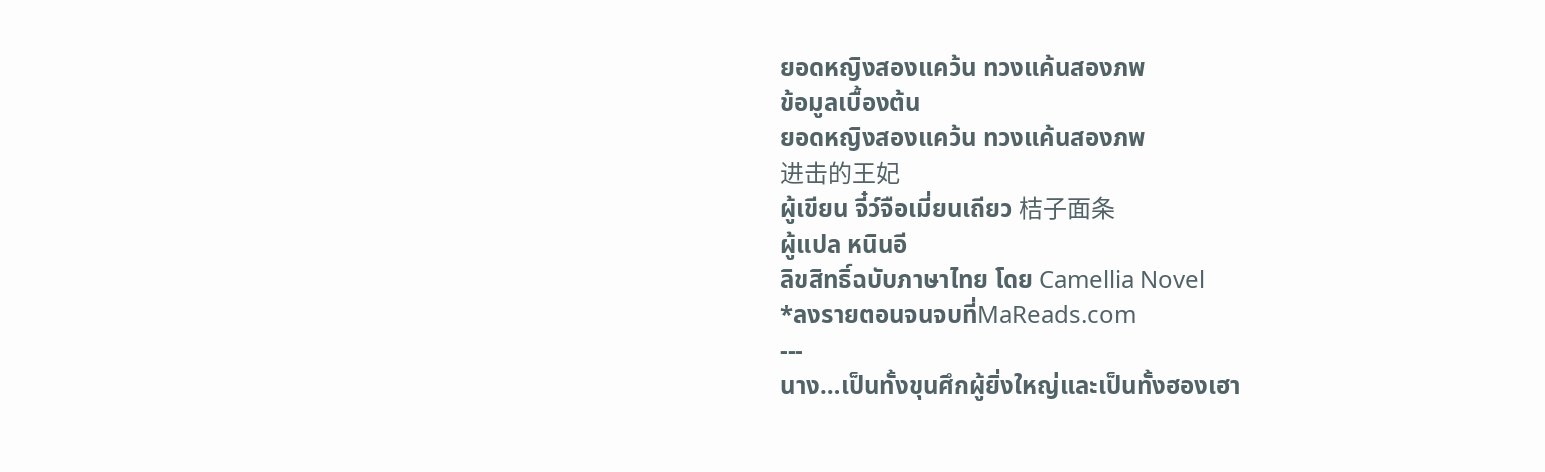ยอดหญิงสองแคว้น ทวงแค้นสองภพ
ข้อมูลเบื้องต้น
ยอดหญิงสองแคว้น ทวงแค้นสองภพ
进击的王妃
ผู้เขียน จี๋ว์จือเมี่ยนเถียว 桔子面条
ผู้แปล หนินอี
ลิขสิทธิ์ฉบับภาษาไทย โดย Camellia Novel
*ลงรายตอนจนจบที่MaReads.com
---
นาง…เป็นทั้งขุนศึกผู้ยิ่งใหญ่และเป็นทั้งฮองเฮา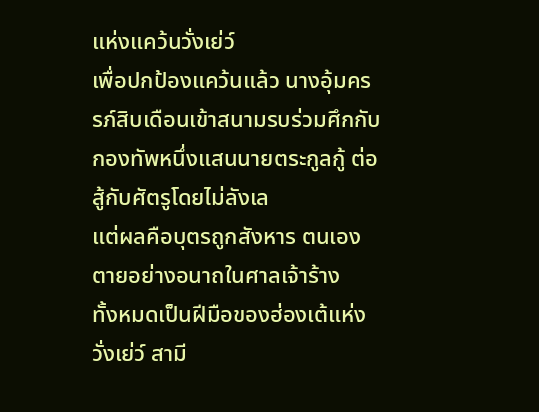แห่งแคว้นวั่งเย่ว์
เพื่อปกป้องแคว้นแล้ว นางอุ้มครรภ์สิบเดือนเข้าสนามรบร่วมศึกกับกองทัพหนึ่งแสนนายตระกูลกู้ ต่อสู้กับศัตรูโดยไม่ลังเล
แต่ผลคือบุตรถูกสังหาร ตนเองตายอย่างอนาถในศาลเจ้าร้าง
ทั้งหมดเป็นฝีมือของฮ่องเต้แห่งวั่งเย่ว์ สามี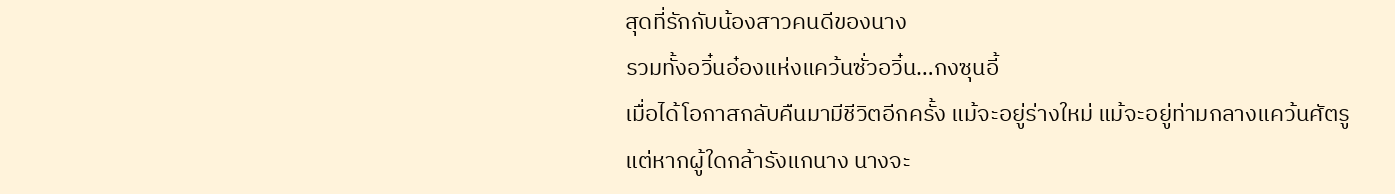สุดที่รักกับน้องสาวคนดีของนาง
รวมทั้งอวิ๋นอ๋องแห่งแคว้นซั่วอวิ๋น…กงซุนอี้
เมื่อได้โอกาสกลับคืนมามีชีวิตอีกครั้ง แม้จะอยู่ร่างใหม่ แม้จะอยู่ท่ามกลางแคว้นศัตรู
แต่หากผู้ใดกล้ารังแกนาง นางจะ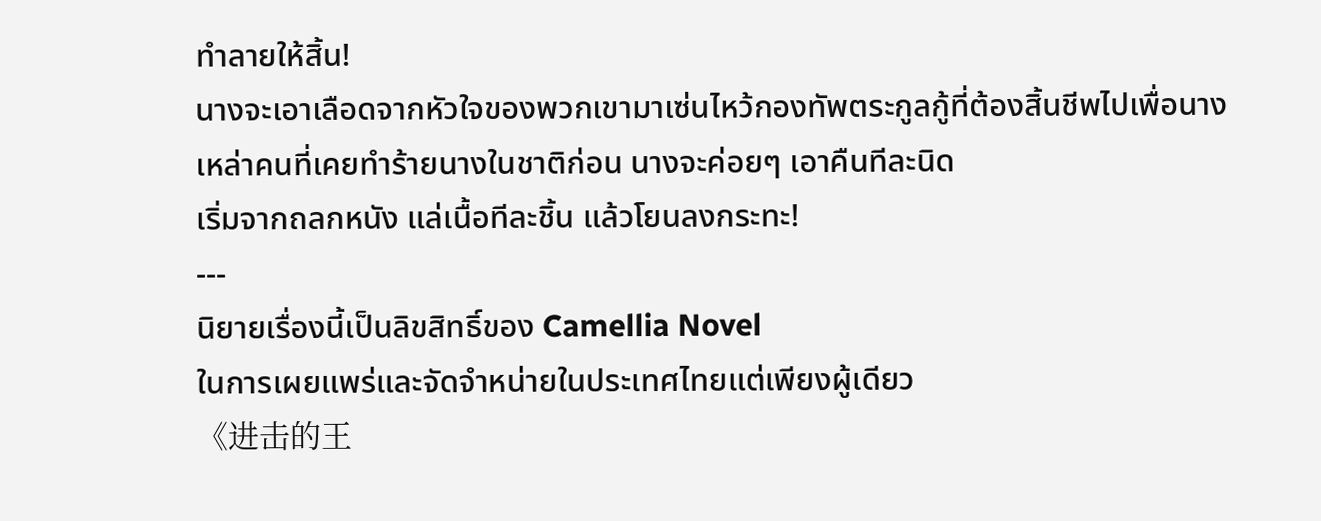ทำลายให้สิ้น!
นางจะเอาเลือดจากหัวใจของพวกเขามาเซ่นไหว้กองทัพตระกูลกู้ที่ต้องสิ้นชีพไปเพื่อนาง
เหล่าคนที่เคยทำร้ายนางในชาติก่อน นางจะค่อยๆ เอาคืนทีละนิด
เริ่มจากถลกหนัง แล่เนื้อทีละชิ้น แล้วโยนลงกระทะ!
---
นิยายเรื่องนี้เป็นลิขสิทธิ์ของ Camellia Novel
ในการเผยแพร่และจัดจำหน่ายในประเทศไทยแต่เพียงผู้เดียว
《进击的王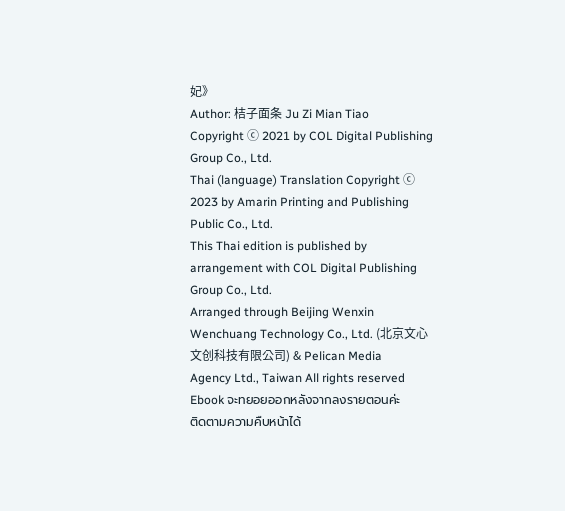妃》
Author: 桔子面条 Ju Zi Mian Tiao
Copyright ⓒ 2021 by COL Digital Publishing Group Co., Ltd.
Thai (language) Translation Copyright ⓒ 2023 by Amarin Printing and Publishing Public Co., Ltd.
This Thai edition is published by arrangement with COL Digital Publishing Group Co., Ltd.
Arranged through Beijing Wenxin Wenchuang Technology Co., Ltd. (北京文心文创科技有限公司) & Pelican Media
Agency Ltd., Taiwan All rights reserved
Ebook จะทยอยออกหลังจากลงรายตอนค่ะ
ติดตามความคืบหน้าได้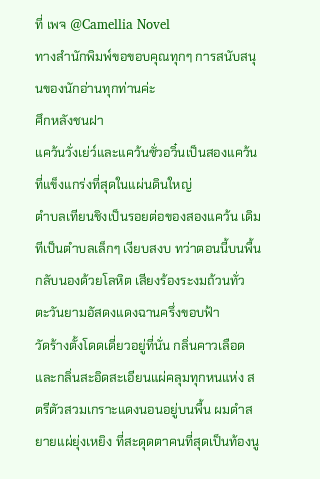ที่ เพจ @Camellia Novel
ทางสำนักพิมพ์ขอขอบคุณทุกๆ การสนับสนุนของนักอ่านทุกท่านค่ะ
ศึกหลังชนฝา
แคว้นวั่งเย่ว์และแคว้นซั่วอวิ๋นเป็นสองแคว้นที่แข็งแกร่งที่สุดในแผ่นดินใหญ่
ตำบลเทียนชิงเป็นรอยต่อของสองแคว้น เดิมทีเป็นตำบลเล็กๆ เงียบสงบ ทว่าตอนนี้บนพื้นกลับนองด้วยโลหิต เสียงร้องระงมถ้วนทั่ว
ตะวันยามอัสดงแดงฉานครึ่งขอบฟ้า
วัดร้างตั้งโดดเดี่ยวอยู่ที่นั่น กลิ่นคาวเลือดและกลิ่นสะอิดสะเอียนแผ่คลุมทุกหนแห่ง สตรีตัวสวมเกราะแดงนอนอยู่บนพื้น ผมดำสยายแผ่ยุ่งเหยิง ที่สะดุดตาคนที่สุดเป็นท้องนู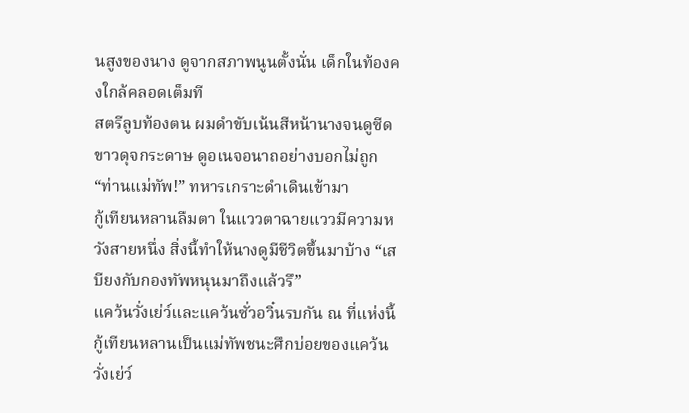นสูงของนาง ดูจากสภาพนูนตั้งนั่น เด็กในท้องคงใกล้คลอดเต็มที
สตรีลูบท้องตน ผมดำขับเน้นสีหน้านางจนดูซีดขาวดุจกระดาษ ดูอเนจอนาถอย่างบอกไม่ถูก
“ท่านแม่ทัพ!” ทหารเกราะดำเดินเข้ามา
กู้เทียนหลานลืมตา ในแววตาฉายแววมีความหวังสายหนึ่ง สิ่งนี้ทำให้นางดูมีชีวิตขึ้นมาบ้าง “เสบียงกับกองทัพหนุนมาถึงแล้วรึ”
แคว้นวั่งเย่ว์และแคว้นซั่วอวิ๋นรบกัน ณ ที่แห่งนี้ กู้เทียนหลานเป็นแม่ทัพชนะศึกบ่อยของแคว้นวั่งเย่ว์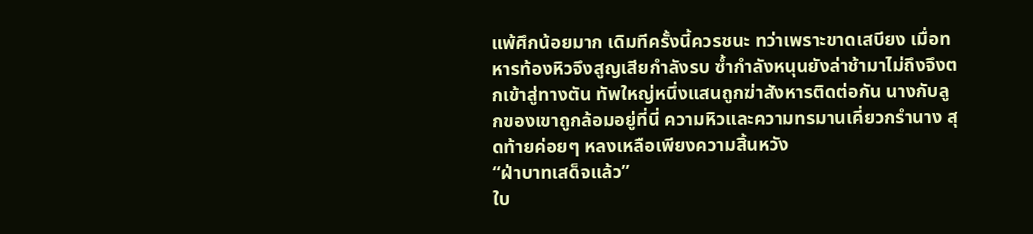แพ้ศึกน้อยมาก เดิมทีครั้งนี้ควรชนะ ทว่าเพราะขาดเสบียง เมื่อทหารท้องหิวจึงสูญเสียกำลังรบ ซ้ำกำลังหนุนยังล่าช้ามาไม่ถึงจึงตกเข้าสู่ทางตัน ทัพใหญ่หนึ่งแสนถูกฆ่าสังหารติดต่อกัน นางกับลูกของเขาถูกล้อมอยู่ที่นี่ ความหิวและความทรมานเคี่ยวกรำนาง สุดท้ายค่อยๆ หลงเหลือเพียงความสิ้นหวัง
“ฝ่าบาทเสด็จแล้ว”
ใบ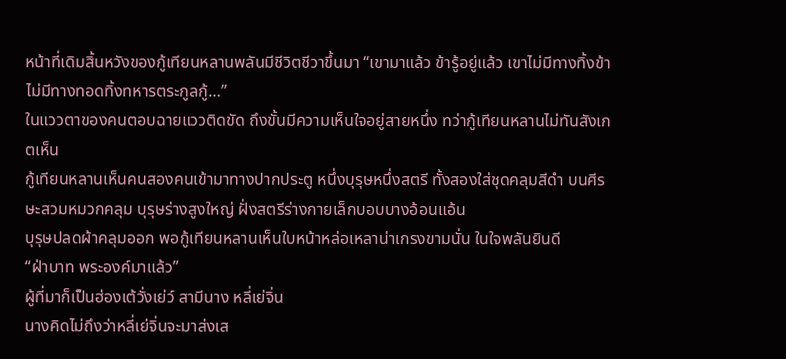หน้าที่เดิมสิ้นหวังของกู้เทียนหลานพลันมีชีวิตชีวาขึ้นมา “เขามาแล้ว ข้ารู้อยู่แล้ว เขาไม่มีทางทิ้งข้า ไม่มีทางทอดทิ้งทหารตระกูลกู้…”
ในแววตาของคนตอบฉายแววติดขัด ถึงขั้นมีความเห็นใจอยู่สายหนึ่ง ทว่ากู้เทียนหลานไม่ทันสังเกตเห็น
กู้เทียนหลานเห็นคนสองคนเข้ามาทางปากประตู หนึ่งบุรุษหนึ่งสตรี ทั้งสองใส่ชุดคลุมสีดำ บนศีรษะสวมหมวกคลุม บุรุษร่างสูงใหญ่ ฝั่งสตรีร่างกายเล็กบอบบางอ้อนแอ้น
บุรุษปลดผ้าคลุมออก พอกู้เทียนหลานเห็นใบหน้าหล่อเหลาน่าเกรงขามนั่น ในใจพลันยินดี
“ฝ่าบาท พระองค์มาแล้ว”
ผู้ที่มาก็เป็นฮ่องเต้วั่งเย่ว์ สามีนาง หลี่เย่จิ่น
นางคิดไม่ถึงว่าหลี่เย่จิ่นจะมาส่งเส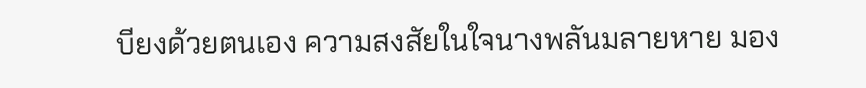บียงด้วยตนเอง ความสงสัยในใจนางพลันมลายหาย มอง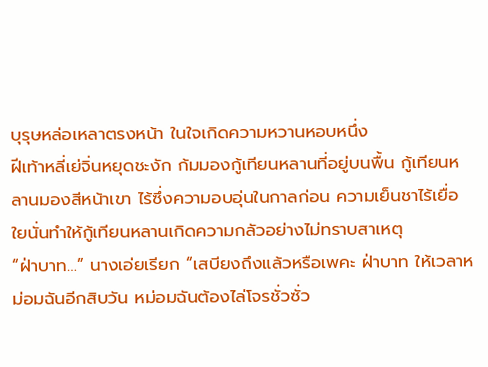บุรุษหล่อเหลาตรงหน้า ในใจเกิดความหวานหอบหนึ่ง
ฝีเท้าหลี่เย่จิ่นหยุดชะงัก ก้มมองกู้เทียนหลานที่อยู่บนพื้น กู้เทียนหลานมองสีหน้าเขา ไร้ซึ่งความอบอุ่นในกาลก่อน ความเย็นชาไร้เยื่อใยนั่นทำให้กู้เทียนหลานเกิดความกลัวอย่างไม่ทราบสาเหตุ
“ฝ่าบาท…” นางเอ่ยเรียก “เสบียงถึงแล้วหรือเพคะ ฝ่าบาท ให้เวลาหม่อมฉันอีกสิบวัน หม่อมฉันต้องไล่โจรชั่วซั่ว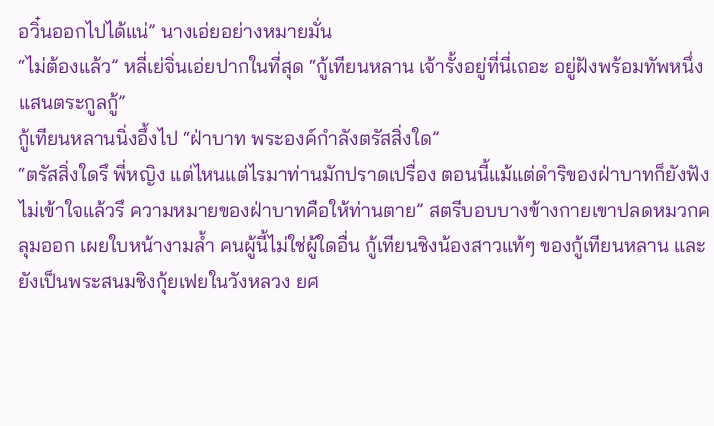อวิ๋นออกไปได้แน่” นางเอ่ยอย่างหมายมั่น
“ไม่ต้องแล้ว” หลี่เย่จิ่นเอ่ยปากในที่สุด “กู้เทียนหลาน เจ้ารั้งอยู่ที่นี่เถอะ อยู่ฝังพร้อมทัพหนึ่งแสนตระกูลกู้”
กู้เทียนหลานนิ่งอึ้งไป “ฝ่าบาท พระองค์กำลังตรัสสิ่งใด”
“ตรัสสิ่งใดรึ พี่หญิง แต่ไหนแต่ไรมาท่านมักปราดเปรื่อง ตอนนี้แม้แต่ดำริของฝ่าบาทก็ยังฟังไม่เข้าใจแล้วรึ ความหมายของฝ่าบาทคือให้ท่านตาย” สตรีบอบบางข้างกายเขาปลดหมวกคลุมออก เผยใบหน้างามล้ำ คนผู้นี้ไม่ใช่ผู้ใดอื่น กู้เทียนชิงน้องสาวแท้ๆ ของกู้เทียนหลาน และยังเป็นพระสนมชิงกุ้ยเฟยในวังหลวง ยศ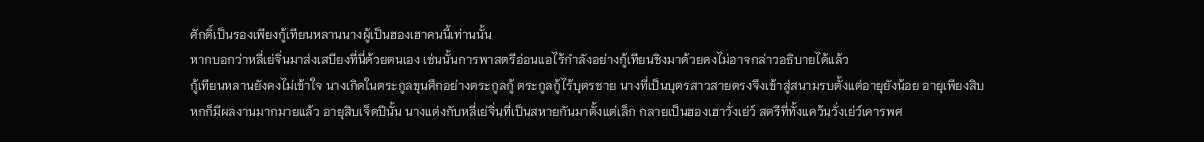ศักดิ์เป็นรองเพียงกู้เทียนหลานนางผู้เป็นฮองเฮาคนนี้เท่านนั้น
หากบอกว่าหลี่เย่จิ่นมาส่งเสบียงที่นี่ด้วยตนเอง เช่นนั้นการพาสตรีอ่อนแอไร้กำลังอย่างกู้เทียนชิงมาด้วยคงไม่อาจกล่าวอธิบายได้แล้ว
กู้เทียนหลานยังคงไม่เข้าใจ นางเกิดในตระกูลขุนศึกอย่างตระกูลกู้ ตระกูลกู้ไร้บุตรชาย นางที่เป็นบุตรสาวสายตรงจึงเข้าสู่สนามรบตั้งแต่อายุยังน้อย อายุเพียงสิบหกก็มีผลงานมากมายแล้ว อายุสิบเจ็ดปีนั้น นางแต่งกับหลี่เย่จิ่นที่เป็นสหายกันมาตั้งแต่เล็ก กลายเป็นฮองเฮาวั่งเย่ว์ สตรีที่ทั้งแคว้นวั่งเย่ว์เคารพศ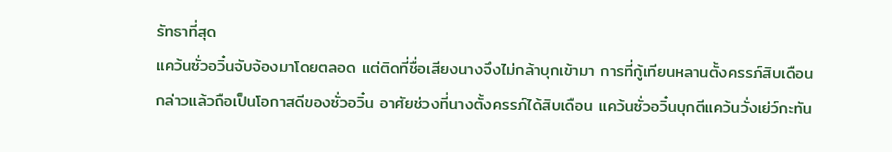รัทธาที่สุด
แคว้นซั่วอวิ๋นจับจ้องมาโดยตลอด แต่ติดที่ชื่อเสียงนางจึงไม่กล้าบุกเข้ามา การที่กู้เทียนหลานตั้งครรภ์สิบเดือนกล่าวแล้วถือเป็นโอกาสดีของซั่วอวิ๋น อาศัยช่วงที่นางตั้งครรภ์ได้สิบเดือน แคว้นซั่วอวิ๋นบุกตีแคว้นวั่งเย่ว์กะทัน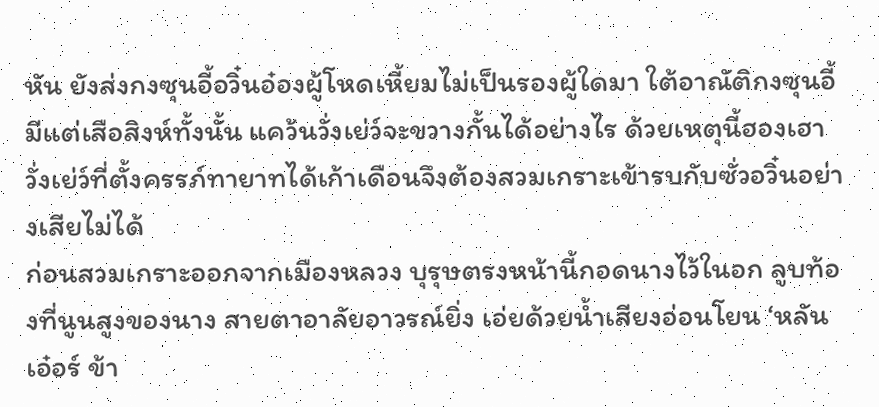หัน ยังส่งกงซุนอี้อวิ๋นอ๋องผู้โหดเหี้ยมไม่เป็นรองผู้ใดมา ใต้อาณัติกงซุนอี้มีแต่เสือสิงห์ทั้งนั้น แคว้นวั่งเย่ว์จะขวางกั้นได้อย่างไร ด้วยเหตุนี้ฮองเฮาวั่งเย่ว์ที่ตั้งครรภ์ทายาทได้เก้าเดือนจึงต้องสวมเกราะเข้ารบกับซั่วอวิ๋นอย่างเสียไม่ได้
ก่อนสวมเกราะออกจากเมืองหลวง บุรุษตรงหน้านี้กอดนางไว้ในอก ลูบท้องที่นูนสูงของนาง สายตาอาลัยอาวรณ์ยิ่ง เอ่ยด้วยน้ำเสียงอ่อนโยน ‘หลันเอ๋อร์ ข้า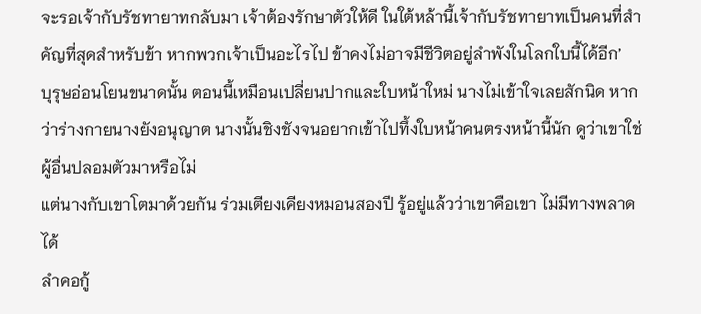จะรอเจ้ากับรัชทายาทกลับมา เจ้าต้องรักษาตัวให้ดี ในใต้หล้านี้เจ้ากับรัชทายาทเป็นคนที่สำคัญที่สุดสำหรับข้า หากพวกเจ้าเป็นอะไรไป ข้าคงไม่อาจมีชีวิตอยู่ลำพังในโลกใบนี้ได้อีก’
บุรุษอ่อนโยนขนาดนั้น ตอนนี้เหมือนเปลี่ยนปากและใบหน้าใหม่ นางไม่เข้าใจเลยสักนิด หากว่าร่างกายนางยังอนุญาต นางนั้นชิงชังจนอยากเข้าไปทึ้งใบหน้าคนตรงหน้านี้นัก ดูว่าเขาใช่ผู้อื่นปลอมตัวมาหรือไม่
แต่นางกับเขาโตมาด้วยกัน ร่วมเตียงเคียงหมอนสองปี รู้อยู่แล้วว่าเขาคือเขา ไม่มีทางพลาดได้
ลำคอกู้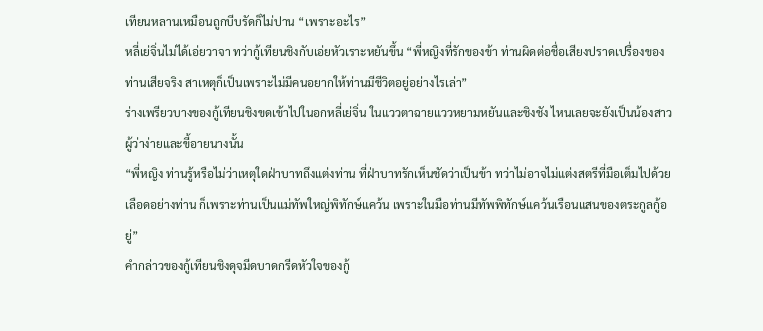เทียนหลานเหมือนถูกบีบรัดก็ไม่ปาน “เพราะอะไร”
หลี่เย่จิ่นไม่ได้เอ่ยวาจา ทว่ากู้เทียนชิงกับเอ่ยหัวเราะหยันขึ้น “พี่หญิงที่รักของข้า ท่านผิดต่อชื่อเสียงปราดเปรื่องของท่านเสียจริง สาเหตุก็เป็นเพราะไม่มีคนอยากให้ท่านมีชีวิตอยู่อย่างไรเล่า”
ร่างเพรียวบางของกู้เทียนชิงขดเข้าไปในอกหลี่เย่จิ่น ในแววตาฉายแววหยามหยันและชิงชัง ไหนเลยจะยังเป็นน้องสาวผู้ว่าง่ายและขี้อายนางนั้น
“พี่หญิง ท่านรู้หรือไม่ว่าเหตุใดฝ่าบาทถึงแต่งท่าน ที่ฝ่าบาทรักเห็นชัดว่าเป็นข้า ทว่าไม่อาจไม่แต่งสตรีที่มือเต็มไปด้วยเลือดอย่างท่าน ก็เพราะท่านเป็นแม่ทัพใหญ่พิทักษ์แคว้น เพราะในมือท่านมีทัพพิทักษ์แคว้นเรือนแสนของตระกูลกู้อยู่”
คำกล่าวของกู้เทียนชิงดุจมีดบาดกรีดหัวใจของกู้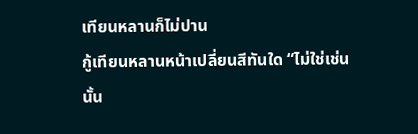เทียนหลานก็ไม่ปาน
กู้เทียนหลานหน้าเปลี่ยนสีทันใด “ไม่ใช่เช่นนั้น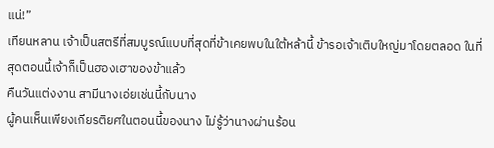แน่!”
เทียนหลาน เจ้าเป็นสตรีที่สมบูรณ์แบบที่สุดที่ข้าเคยพบในใต้หล้านี้ ข้ารอเจ้าเติบใหญ่มาโดยตลอด ในที่สุดตอนนี้เจ้าก็เป็นฮองเฮาของข้าแล้ว
คืนวันแต่งงาน สามีนางเอ่ยเช่นนี้กับนาง
ผู้คนเห็นเพียงเกียรติยศในตอนนี้ของนาง ไม่รู้ว่านางผ่านร้อน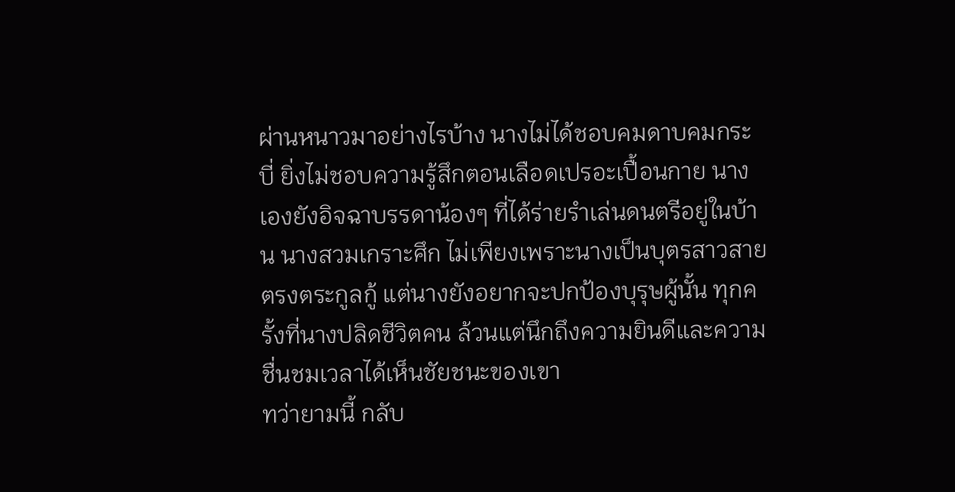ผ่านหนาวมาอย่างไรบ้าง นางไม่ได้ชอบคมดาบคมกระบี่ ยิ่งไม่ชอบความรู้สึกตอนเลือดเปรอะเปื้อนกาย นางเองยังอิจฉาบรรดาน้องๆ ที่ได้ร่ายรำเล่นดนตรีอยู่ในบ้าน นางสวมเกราะศึก ไม่เพียงเพราะนางเป็นบุตรสาวสายตรงตระกูลกู้ แต่นางยังอยากจะปกป้องบุรุษผู้นั้น ทุกครั้งที่นางปลิดชีวิตคน ล้วนแต่นึกถึงความยินดีและความชื่นชมเวลาได้เห็นชัยชนะของเขา
ทว่ายามนี้ กลับ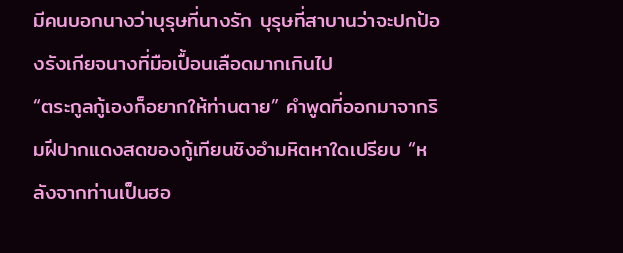มีคนบอกนางว่าบุรุษที่นางรัก บุรุษที่สาบานว่าจะปกป้องรังเกียจนางที่มือเปื้อนเลือดมากเกินไป
“ตระกูลกู้เองก็อยากให้ท่านตาย” คำพูดที่ออกมาจากริมฝีปากแดงสดของกู้เทียนชิงอำมหิตหาใดเปรียบ “หลังจากท่านเป็นฮอ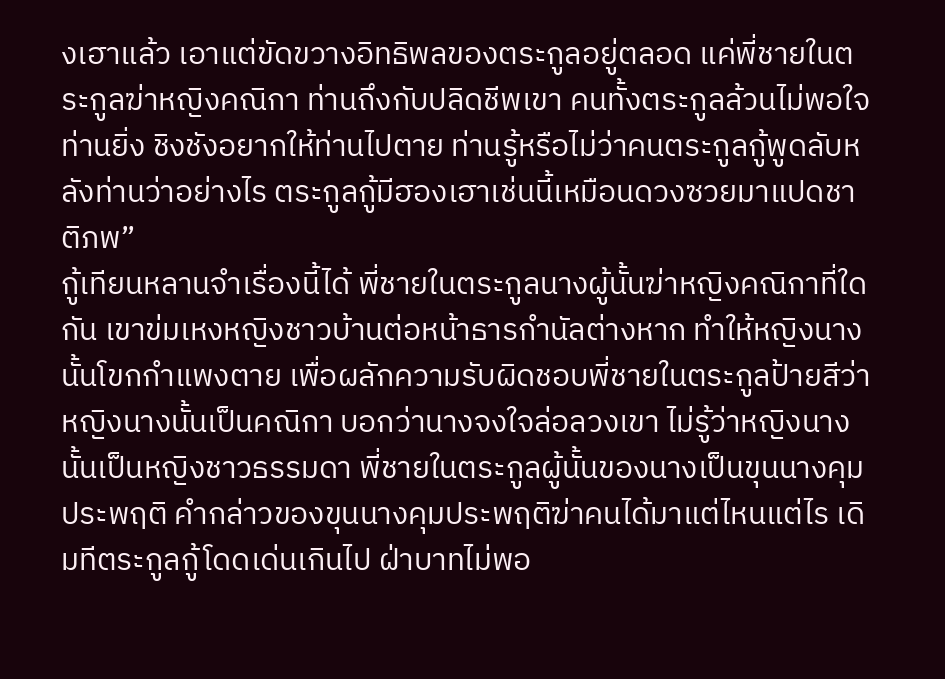งเฮาแล้ว เอาแต่ขัดขวางอิทธิพลของตระกูลอยู่ตลอด แค่พี่ชายในตระกูลฆ่าหญิงคณิกา ท่านถึงกับปลิดชีพเขา คนทั้งตระกูลล้วนไม่พอใจท่านยิ่ง ชิงชังอยากให้ท่านไปตาย ท่านรู้หรือไม่ว่าคนตระกูลกู้พูดลับหลังท่านว่าอย่างไร ตระกูลกู้มีฮองเฮาเช่นนี้เหมือนดวงซวยมาแปดชาติภพ”
กู้เทียนหลานจำเรื่องนี้ได้ พี่ชายในตระกูลนางผู้นั้นฆ่าหญิงคณิกาที่ใดกัน เขาข่มเหงหญิงชาวบ้านต่อหน้าธารกำนัลต่างหาก ทำให้หญิงนางนั้นโขกกำแพงตาย เพื่อผลักความรับผิดชอบพี่ชายในตระกูลป้ายสีว่าหญิงนางนั้นเป็นคณิกา บอกว่านางจงใจล่อลวงเขา ไม่รู้ว่าหญิงนางนั้นเป็นหญิงชาวธรรมดา พี่ชายในตระกูลผู้นั้นของนางเป็นขุนนางคุมประพฤติ คำกล่าวของขุนนางคุมประพฤติฆ่าคนได้มาแต่ไหนแต่ไร เดิมทีตระกูลกู้โดดเด่นเกินไป ฝ่าบาทไม่พอ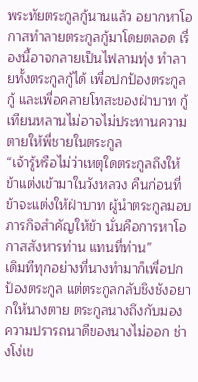พระทัยตระกูลกู้นานแล้ว อยากหาโอกาสทำลายตระกูลกู้มาโดยตลอด เรื่องนี้อาจกลายเป็นไฟลามทุ่ง ทำลายทั้งตระกูลกู้ได้ เพื่อปกป้องตระกูลกู้ และเพื่อคลายโทสะของฝ่าบาท กู้เทียนหลานไม่อาจไม่ประทานความตายให้พี่ชายในตระกูล
“เจ้ารู้หรือไม่ว่าเหตุใดตระกูลถึงให้ข้าแต่งเข้ามาในวังหลวง คืนก่อนที่ข้าจะแต่งให้ฝ่าบาท ผู้นำตระกูลมอบภารกิจสำคัญให้ข้า นั่นคือการหาโอกาสสังหารท่าน แทนที่ท่าน”
เดิมทีทุกอย่างที่นางทำมาก็เพื่อปกป้องตระกูล แต่ตระกูลกลับชิงชังอยากให้นางตาย ตระกูลนางถึงกับมองความปรารถนาดีของนางไม่ออก ช่างโง่เข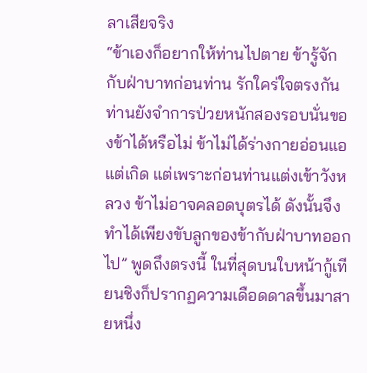ลาเสียจริง
“ข้าเองก็อยากให้ท่านไปตาย ข้ารู้จักกับฝ่าบาทก่อนท่าน รักใคร่ใจตรงกัน ท่านยังจำการป่วยหนักสองรอบนั่นของข้าได้หรือไม่ ข้าไม่ได้ร่างกายอ่อนแอแต่เกิด แต่เพราะก่อนท่านแต่งเข้าวังหลวง ข้าไม่อาจคลอดบุตรได้ ดังนั้นจึงทำได้เพียงขับลูกของข้ากับฝ่าบาทออกไป” พูดถึงตรงนี้ ในที่สุดบนใบหน้ากู้เทียนชิงก็ปรากฏความเดือดดาลขึ้นมาสายหนึ่ง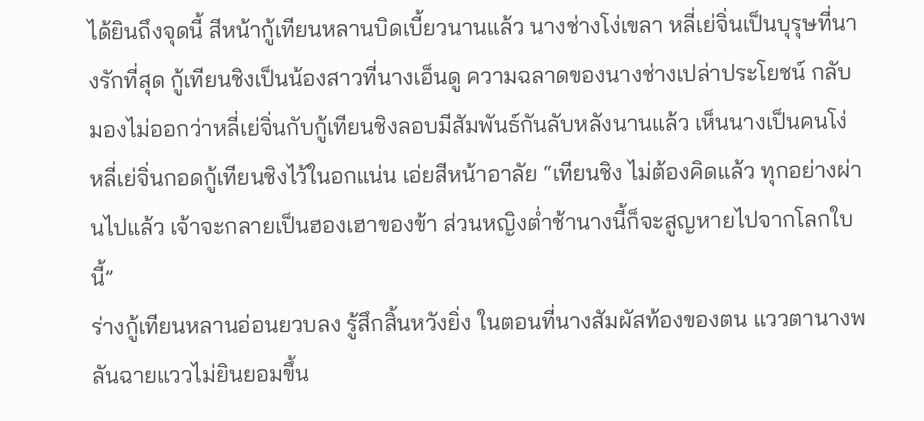ได้ยินถึงจุดนี้ สีหน้ากู้เทียนหลานบิดเบี้ยวนานแล้ว นางช่างโง่เขลา หลี่เย่จิ่นเป็นบุรุษที่นางรักที่สุด กู้เทียนชิงเป็นน้องสาวที่นางเอ็นดู ความฉลาดของนางช่างเปล่าประโยชน์ กลับมองไม่ออกว่าหลี่เย่จิ่นกับกู้เทียนชิงลอบมีสัมพันธ์กันลับหลังนานแล้ว เห็นนางเป็นคนโง่
หลี่เย่จิ่นกอดกู้เทียนชิงไว้ในอกแน่น เอ่ยสีหน้าอาลัย “เทียนชิง ไม่ต้องคิดแล้ว ทุกอย่างผ่านไปแล้ว เจ้าจะกลายเป็นฮองเฮาของข้า ส่วนหญิงต่ำช้านางนี้ก็จะสูญหายไปจากโลกใบนี้”
ร่างกู้เทียนหลานอ่อนยวบลง รู้สึกสิ้นหวังยิ่ง ในตอนที่นางสัมผัสท้องของตน แววตานางพลันฉายแววไม่ยินยอมขึ้น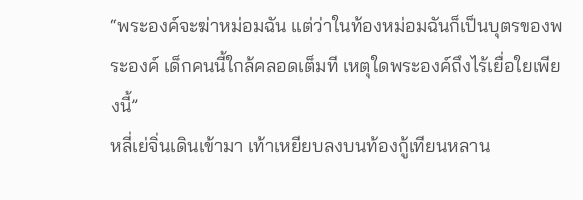“พระองค์จะฆ่าหม่อมฉัน แต่ว่าในท้องหม่อมฉันก็เป็นบุตรของพระองค์ เด็กคนนี้ใกล้คลอดเต็มที เหตุใดพระองค์ถึงไร้เยื่อใยเพียงนี้”
หลี่เย่จิ่นเดินเข้ามา เท้าเหยียบลงบนท้องกู้เทียนหลาน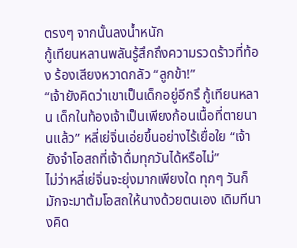ตรงๆ จากนั้นลงน้ำหนัก
กู้เทียนหลานพลันรู้สึกถึงความรวดร้าวที่ท้อง ร้องเสียงหวาดกลัว “ลูกข้า!”
“เจ้ายังคิดว่าเขาเป็นเด็กอยู่อีกรึ กู้เทียนหลาน เด็กในท้องเจ้าเป็นเพียงก้อนเนื้อที่ตายนานแล้ว” หลี่เย่จิ่นเอ่ยขึ้นอย่างไร้เยื่อใย “เจ้ายังจำโอสถที่เจ้าดื่มทุกวันได้หรือไม่”
ไม่ว่าหลี่เย่จิ่นจะยุ่งมากเพียงใด ทุกๆ วันก็มักจะมาต้มโอสถให้นางด้วยตนเอง เดิมทีนางคิด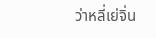ว่าหลี่เย่จิ่น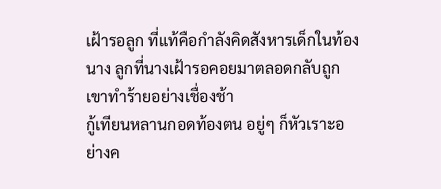เฝ้ารอลูก ที่แท้คือกำลังคิดสังหารเด็กในท้องนาง ลูกที่นางเฝ้ารอคอยมาตลอดกลับถูกเขาทำร้ายอย่างเชื่องช้า
กู้เทียนหลานกอดท้องตน อยู่ๆ ก็หัวเราะอย่างค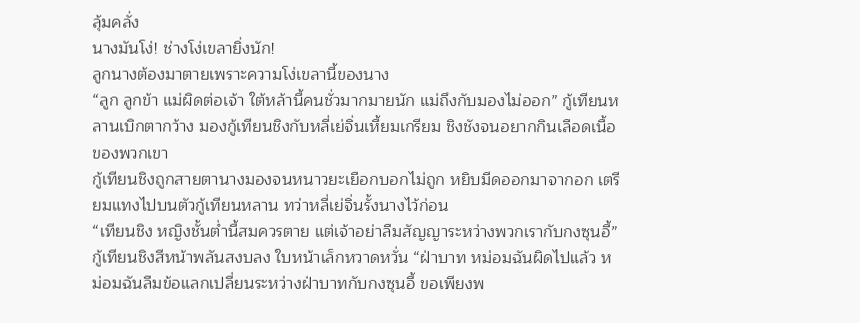ลุ้มคลั่ง
นางมันโง่! ช่างโง่เขลายิ่งนัก!
ลูกนางต้องมาตายเพราะความโง่เขลานี้ของนาง
“ลูก ลูกข้า แม่ผิดต่อเจ้า ใต้หล้านี้คนชั่วมากมายนัก แม่ถึงกับมองไม่ออก” กู้เทียนหลานเบิกตากว้าง มองกู้เทียนชิงกับหลี่เย่จิ่นเหี้ยมเกรียม ชิงชังจนอยากกินเลือดเนื้อของพวกเขา
กู้เทียนชิงถูกสายตานางมองจนหนาวยะเยือกบอกไม่ถูก หยิบมีดออกมาจากอก เตรียมแทงไปบนตัวกู้เทียนหลาน ทว่าหลี่เย่จิ่นรั้งนางไว้ก่อน
“เทียนชิง หญิงชั้นต่ำนี้สมควรตาย แต่เจ้าอย่าลืมสัญญาระหว่างพวกเรากับกงซุนอี้”
กู้เทียนชิงสีหน้าพลันสงบลง ใบหน้าเล็กหวาดหวั่น “ฝ่าบาท หม่อมฉันผิดไปแล้ว หม่อมฉันลืมข้อแลกเปลี่ยนระหว่างฝ่าบาทกับกงซุนอี้ ขอเพียงพ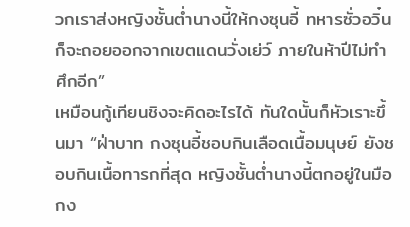วกเราส่งหญิงชั้นต่ำนางนี้ให้กงซุนอี้ ทหารซั่วอวิ๋นก็จะถอยออกจากเขตแดนวั่งเย่ว์ ภายในห้าปีไม่ทำศึกอีก”
เหมือนกู้เทียนชิงจะคิดอะไรได้ ทันใดนั้นก็หัวเราะขึ้นมา “ฝ่าบาท กงซุนอี้ชอบกินเลือดเนื้อมนุษย์ ยังชอบกินเนื้อทารกที่สุด หญิงชั้นต่ำนางนี้ตกอยู่ในมือกง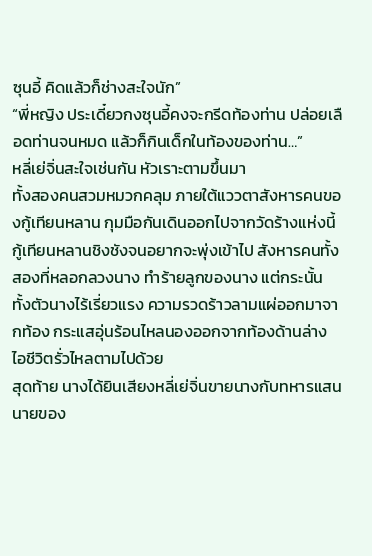ซุนอี้ คิดแล้วก็ช่างสะใจนัก”
“พี่หญิง ประเดี๋ยวกงซุนอี้คงจะกรีดท้องท่าน ปล่อยเลือดท่านจนหมด แล้วก็กินเด็กในท้องของท่าน…”
หลี่เย่จิ่นสะใจเช่นกัน หัวเราะตามขึ้นมา
ทั้งสองคนสวมหมวกคลุม ภายใต้แววตาสังหารคนของกู้เทียนหลาน กุมมือกันเดินออกไปจากวัดร้างแห่งนี้
กู้เทียนหลานชิงชังจนอยากจะพุ่งเข้าไป สังหารคนทั้งสองที่หลอกลวงนาง ทำร้ายลูกของนาง แต่กระนั้น ทั้งตัวนางไร้เรี่ยวแรง ความรวดร้าวลามแผ่ออกมาจากท้อง กระแสอุ่นร้อนไหลนองออกจากท้องด้านล่าง ไอชีวิตรั่วไหลตามไปด้วย
สุดท้าย นางได้ยินเสียงหลี่เย่จิ่นขายนางกับทหารแสนนายของ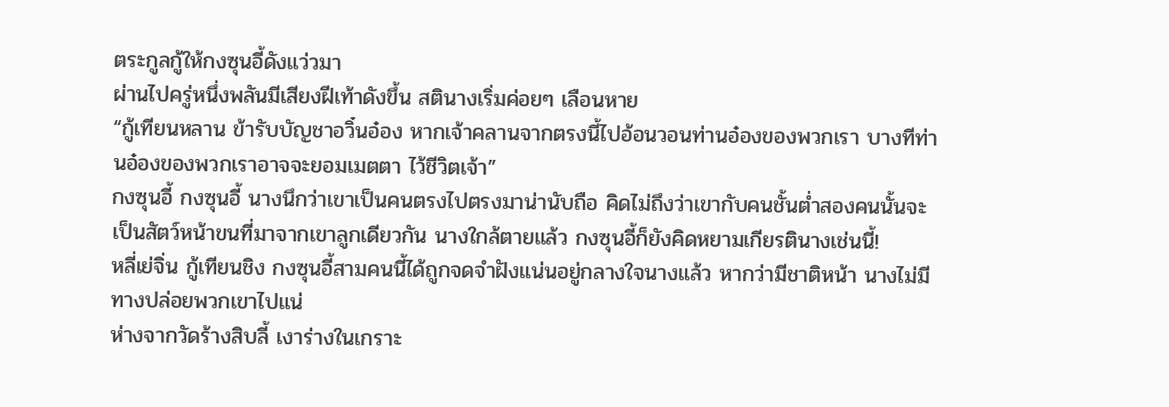ตระกูลกู้ให้กงซุนอี้ดังแว่วมา
ผ่านไปครู่หนึ่งพลันมีเสียงฝีเท้าดังขึ้น สตินางเริ่มค่อยๆ เลือนหาย
“กู้เทียนหลาน ข้ารับบัญชาอวิ๋นอ๋อง หากเจ้าคลานจากตรงนี้ไปอ้อนวอนท่านอ๋องของพวกเรา บางทีท่านอ๋องของพวกเราอาจจะยอมเมตตา ไว้ชีวิตเจ้า”
กงซุนอี้ กงซุนอี้ นางนึกว่าเขาเป็นคนตรงไปตรงมาน่านับถือ คิดไม่ถึงว่าเขากับคนชั้นต่ำสองคนนั้นจะเป็นสัตว์หน้าขนที่มาจากเขาลูกเดียวกัน นางใกล้ตายแล้ว กงซุนอี้ก็ยังคิดหยามเกียรตินางเช่นนี้!
หลี่เย่จิ่น กู้เทียนชิง กงซุนอี้สามคนนี้ได้ถูกจดจำฝังแน่นอยู่กลางใจนางแล้ว หากว่ามีชาติหน้า นางไม่มีทางปล่อยพวกเขาไปแน่
ห่างจากวัดร้างสิบลี้ เงาร่างในเกราะ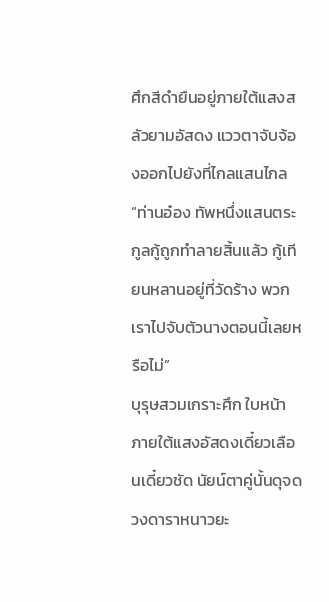ศึกสีดำยืนอยู่ภายใต้แสงสลัวยามอัสดง แววตาจับจ้องออกไปยังที่ไกลแสนไกล
“ท่านอ๋อง ทัพหนึ่งแสนตระกูลกู้ถูกทำลายสิ้นแล้ว กู้เทียนหลานอยู่ที่วัดร้าง พวกเราไปจับตัวนางตอนนี้เลยหรือไม่”
บุรุษสวมเกราะศึก ใบหน้าภายใต้แสงอัสดงเดี๋ยวเลือนเดี๋ยวชัด นัยน์ตาคู่นั้นดุจดวงดาราหนาวยะ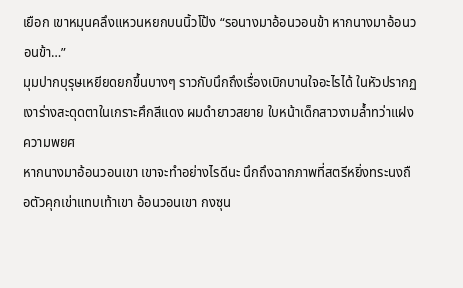เยือก เขาหมุนคลึงแหวนหยกบนนิ้วโป้ง “รอนางมาอ้อนวอนข้า หากนางมาอ้อนวอนข้า…”
มุมปากบุรุษเหยียดยกขึ้นบางๆ ราวกับนึกถึงเรื่องเบิกบานใจอะไรได้ ในหัวปรากฏเงาร่างสะดุดตาในเกราะศึกสีแดง ผมดำยาวสยาย ใบหน้าเด็กสาวงามล้ำทว่าแฝงความพยศ
หากนางมาอ้อนวอนเขา เขาจะทำอย่างไรดีนะ นึกถึงฉากภาพที่สตรีหยิ่งทระนงถือตัวคุกเข่าแทบเท้าเขา อ้อนวอนเขา กงซุน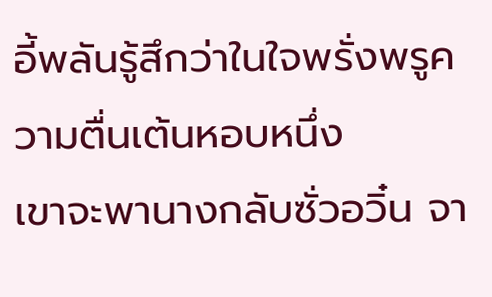อี้พลันรู้สึกว่าในใจพรั่งพรูความตื่นเต้นหอบหนึ่ง
เขาจะพานางกลับซั่วอวิ๋น จา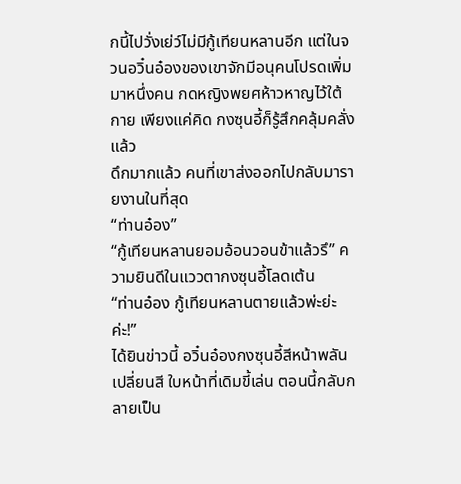กนี้ไปวั่งเย่ว์ไม่มีกู้เทียนหลานอีก แต่ในจวนอวิ๋นอ๋องของเขาจักมีอนุคนโปรดเพิ่มมาหนึ่งคน กดหญิงพยศห้าวหาญไว้ใต้กาย เพียงแค่คิด กงซุนอี้ก็รู้สึกคลุ้มคลั่งแล้ว
ดึกมากแล้ว คนที่เขาส่งออกไปกลับมารายงานในที่สุด
“ท่านอ๋อง”
“กู้เทียนหลานยอมอ้อนวอนข้าแล้วรึ” ความยินดีในแววตากงซุนอี้โลดเต้น
“ท่านอ๋อง กู้เทียนหลานตายแล้วพ่ะย่ะค่ะ!”
ได้ยินข่าวนี้ อวิ๋นอ๋องกงซุนอี้สีหน้าพลันเปลี่ยนสี ใบหน้าที่เดิมขี้เล่น ตอนนี้กลับกลายเป็น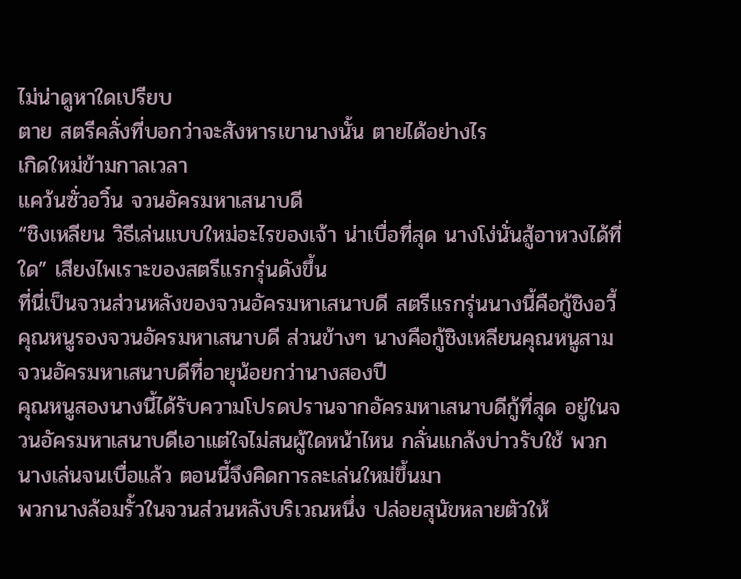ไม่น่าดูหาใดเปรียบ
ตาย สตรีคลั่งที่บอกว่าจะสังหารเขานางนั้น ตายได้อย่างไร
เกิดใหม่ข้ามกาลเวลา
แคว้นซั่วอวิ๋น จวนอัครมหาเสนาบดี
“ชิงเหลียน วิธีเล่นแบบใหม่อะไรของเจ้า น่าเบื่อที่สุด นางโง่นั่นสู้อาหวงได้ที่ใด” เสียงไพเราะของสตรีแรกรุ่นดังขึ้น
ที่นี่เป็นจวนส่วนหลังของจวนอัครมหาเสนาบดี สตรีแรกรุ่นนางนี้คือกู้ชิงอวี้คุณหนูรองจวนอัครมหาเสนาบดี ส่วนข้างๆ นางคือกู้ชิงเหลียนคุณหนูสามจวนอัครมหาเสนาบดีที่อายุน้อยกว่านางสองปี
คุณหนูสองนางนี้ได้รับความโปรดปรานจากอัครมหาเสนาบดีกู้ที่สุด อยู่ในจวนอัครมหาเสนาบดีเอาแต่ใจไม่สนผู้ใดหน้าไหน กลั่นแกล้งบ่าวรับใช้ พวกนางเล่นจนเบื่อแล้ว ตอนนี้จึงคิดการละเล่นใหม่ขึ้นมา
พวกนางล้อมรั้วในจวนส่วนหลังบริเวณหนึ่ง ปล่อยสุนัขหลายตัวให้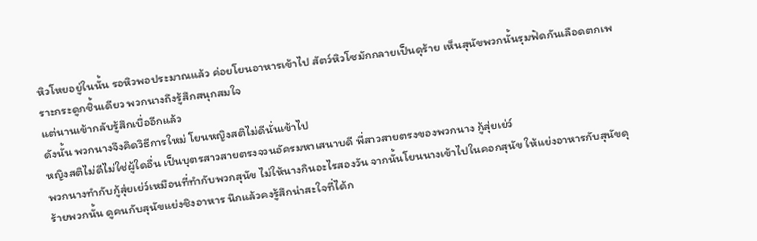หิวโหยอยู่ในนั้น รอหิวพอประมาณแล้ว ค่อยโยนอาหารเข้าไป สัตว์หิวโซมักกลายเป็นดุร้าย เห็นสุนัขพวกนั้นรุมฟัดกันเลือดตกเพราะกระดูกชิ้นเดียว พวกนางถึงรู้สึกสนุกสมใจ
แต่นานเข้ากลับรู้สึกเบื่ออีกแล้ว
ดังนั้น พวกนางจึงคิดวิธีการใหม่ โยนหญิงสติไม่ดีนั่นเข้าไป
หญิงสติไม่ดีไม่ใช่ผู้ใดอื่น เป็นบุตรสาวสายตรงจวนอัครมหาเสนาบดี พี่สาวสายตรงของพวกนาง กู้สุ่ยเย่ว์
พวกนางทำกับกู้สุ่ยเย่ว์เหมือนที่ทำกับพวกสุนัข ไม่ให้นางกินอะไรสองวัน จากนั้นโยนนางเข้าไปในคอกสุนัข ให้แย่งอาหารกับสุนัขดุร้ายพวกนั้น ดูคนกับสุนัขแย่งชิงอาหาร นึกแล้วคงรู้สึกน่าสะใจที่ได้ก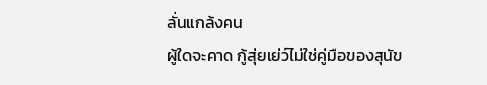ลั่นแกล้งคน
ผู้ใดจะคาด กู้สุ่ยเย่ว์ไม่ใช่คู่มือของสุนัข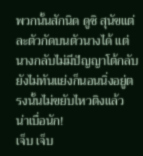พวกนั้นสักนิด ดูซิ สุนัขแต่ละตัวกัดบนตัวนางได้ แต่นางกลับไม่มีปัญญาโต้กลับ ยังไม่ทันแย่งก็นอนนิ่งอยู่ตรงนั้นไม่ขยับไหวติงแล้ว
น่าเบื่อนัก!
เจ็บ เจ็บ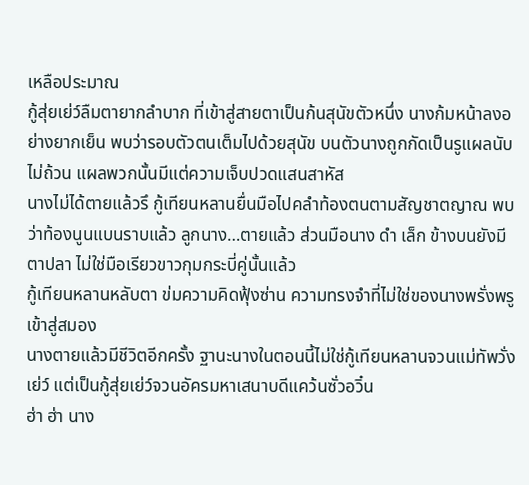เหลือประมาณ
กู้สุ่ยเย่ว์ลืมตายากลำบาก ที่เข้าสู่สายตาเป็นก้นสุนัขตัวหนึ่ง นางก้มหน้าลงอย่างยากเย็น พบว่ารอบตัวตนเต็มไปด้วยสุนัข บนตัวนางถูกกัดเป็นรูแผลนับไม่ถ้วน แผลพวกนั้นมีแต่ความเจ็บปวดแสนสาหัส
นางไม่ได้ตายแล้วรึ กู้เทียนหลานยื่นมือไปคลำท้องตนตามสัญชาตญาณ พบว่าท้องนูนแบนราบแล้ว ลูกนาง…ตายแล้ว ส่วนมือนาง ดำ เล็ก ข้างบนยังมีตาปลา ไม่ใช่มือเรียวขาวกุมกระบี่คู่นั้นแล้ว
กู้เทียนหลานหลับตา ข่มความคิดฟุ้งซ่าน ความทรงจำที่ไม่ใช่ของนางพรั่งพรูเข้าสู่สมอง
นางตายแล้วมีชีวิตอีกครั้ง ฐานะนางในตอนนี้ไม่ใช่กู้เทียนหลานจวนแม่ทัพวั่งเย่ว์ แต่เป็นกู้สุ่ยเย่ว์จวนอัครมหาเสนาบดีแคว้นซั่วอวิ๋น
ฮ่า ฮ่า นาง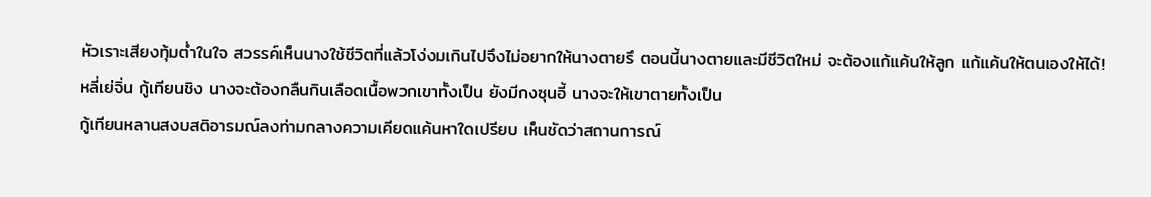หัวเราะเสียงทุ้มต่ำในใจ สวรรค์เห็นนางใช้ชีวิตที่แล้วโง่งมเกินไปจึงไม่อยากให้นางตายรึ ตอนนี้นางตายและมีชีวิตใหม่ จะต้องแก้แค้นให้ลูก แก้แค้นให้ตนเองให้ได้!
หลี่เย่จิ่น กู้เทียนชิง นางจะต้องกลืนกินเลือดเนื้อพวกเขาทั้งเป็น ยังมีกงซุนอี้ นางจะให้เขาตายทั้งเป็น
กู้เทียนหลานสงบสติอารมณ์ลงท่ามกลางความเคียดแค้นหาใดเปรียบ เห็นชัดว่าสถานการณ์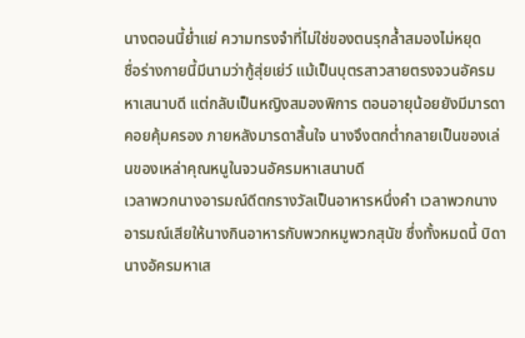นางตอนนี้ย่ำแย่ ความทรงจำที่ไม่ใช่ของตนรุกล้ำสมองไม่หยุด
ชื่อร่างกายนี้มีนามว่ากู้สุ่ยเย่ว์ แม้เป็นบุตรสาวสายตรงจวนอัครมหาเสนาบดี แต่กลับเป็นหญิงสมองพิการ ตอนอายุน้อยยังมีมารดาคอยคุ้มครอง ภายหลังมารดาสิ้นใจ นางจึงตกต่ำกลายเป็นของเล่นของเหล่าคุณหนูในจวนอัครมหาเสนาบดี
เวลาพวกนางอารมณ์ดีตกรางวัลเป็นอาหารหนึ่งคำ เวลาพวกนางอารมณ์เสียให้นางกินอาหารกับพวกหมูพวกสุนัข ซึ่งทั้งหมดนี้ บิดานางอัครมหาเส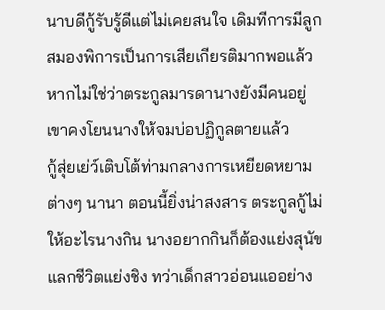นาบดีกู้รับรู้ดีแต่ไม่เคยสนใจ เดิมทีการมีลูกสมองพิการเป็นการเสียเกียรติมากพอแล้ว หากไม่ใช่ว่าตระกูลมารดานางยังมีคนอยู่ เขาคงโยนนางให้จมบ่อปฏิกูลตายแล้ว
กู้สุ่ยเย่ว์เติบโต้ท่ามกลางการเหยียดหยามต่างๆ นานา ตอนนี้ยิ่งน่าสงสาร ตระกูลกู้ไม่ให้อะไรนางกิน นางอยากกินก็ต้องแย่งสุนัข แลกชีวิตแย่งชิง ทว่าเด็กสาวอ่อนแออย่าง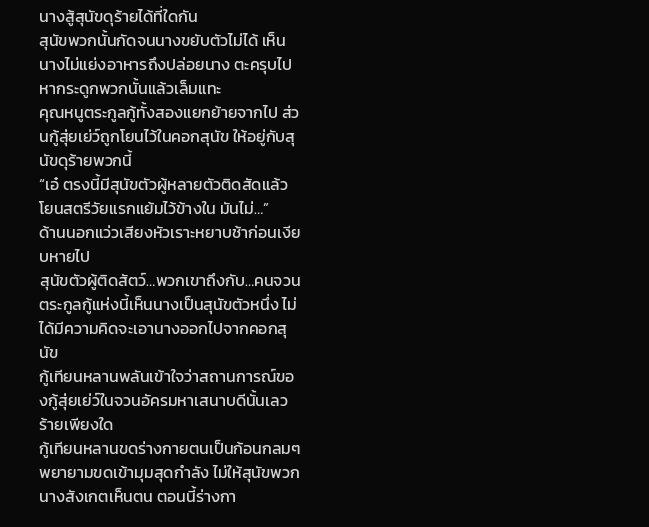นางสู้สุนัขดุร้ายได้ที่ใดกัน
สุนัขพวกนั้นกัดจนนางขยับตัวไม่ได้ เห็นนางไม่แย่งอาหารถึงปล่อยนาง ตะครุบไปหากระดูกพวกนั้นแล้วเล็มแทะ
คุณหนูตระกูลกู้ทั้งสองแยกย้ายจากไป ส่วนกู้สุ่ยเย่ว์ถูกโยนไว้ในคอกสุนัข ให้อยู่กับสุนัขดุร้ายพวกนี้
“เอ๋ ตรงนี้มีสุนัขตัวผู้หลายตัวติดสัดแล้ว โยนสตรีวัยแรกแย้มไว้ข้างใน มันไม่…”
ด้านนอกแว่วเสียงหัวเราะหยาบช้าก่อนเงียบหายไป
สุนัขตัวผู้ติดสัตว์…พวกเขาถึงกับ…คนจวนตระกูลกู้แห่งนี้เห็นนางเป็นสุนัขตัวหนึ่ง ไม่ได้มีความคิดจะเอานางออกไปจากคอกสุนัข
กู้เทียนหลานพลันเข้าใจว่าสถานการณ์ของกู้สุ่ยเย่ว์ในจวนอัครมหาเสนาบดีนั้นเลวร้ายเพียงใด
กู้เทียนหลานขดร่างกายตนเป็นก้อนกลมๆ พยายามขดเข้ามุมสุดกำลัง ไม่ให้สุนัขพวกนางสังเกตเห็นตน ตอนนี้ร่างกา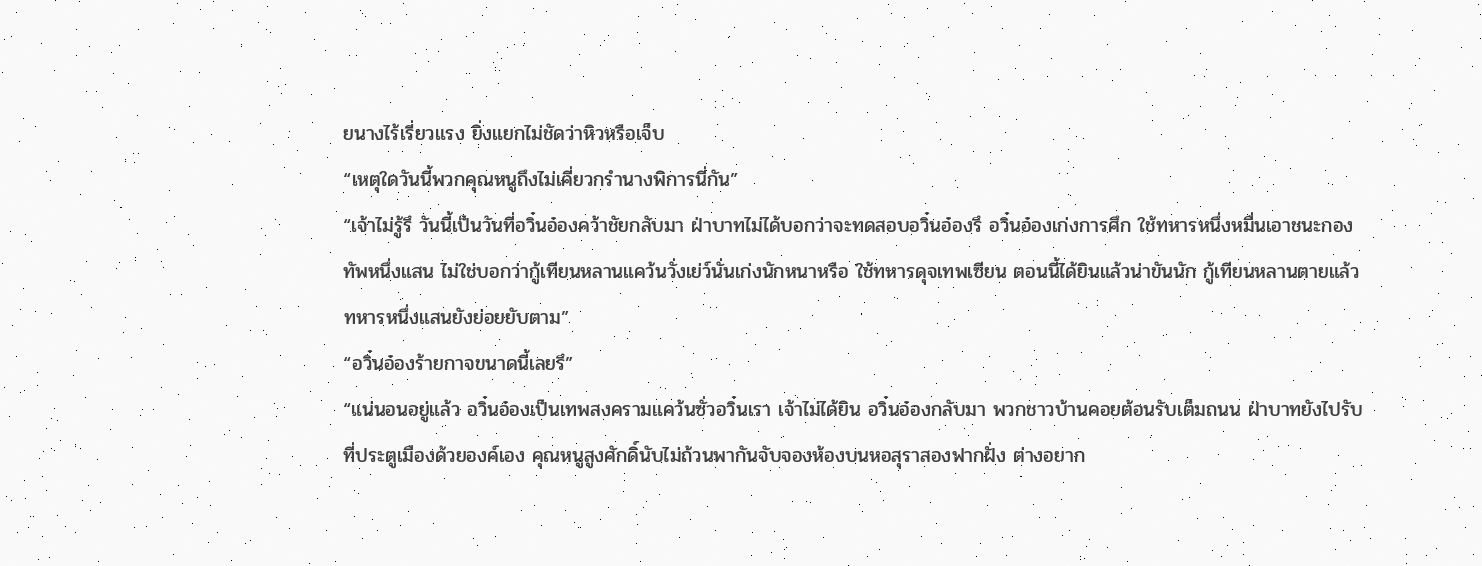ยนางไร้เรี่ยวแรง ยิ่งแยกไม่ชัดว่าหิวหรือเจ็บ
“เหตุใดวันนี้พวกคุณหนูถึงไม่เคี่ยวกรำนางพิการนี่กัน”
“เจ้าไม่รู้รึ วันนี้เป็นวันที่อวิ๋นอ๋องคว้าชัยกลับมา ฝ่าบาทไม่ได้บอกว่าจะทดสอบอวิ๋นอ๋องรึ อวิ๋นอ๋องเก่งการศึก ใช้ทหารหนึ่งหมื่นเอาชนะกองทัพหนึ่งแสน ไม่ใช่บอกว่ากู้เทียนหลานแคว้นวั่งเย่ว์นั่นเก่งนักหนาหรือ ใช้ทหารดุจเทพเซียน ตอนนี้ได้ยินแล้วน่าขันนัก กู้เทียนหลานตายแล้ว ทหารหนึ่งแสนยังย่อยยับตาม”
“อวิ๋นอ๋องร้ายกาจขนาดนี้เลยรึ”
“แน่นอนอยู่แล้ว อวิ๋นอ๋องเป็นเทพสงครามแคว้นซั่วอวิ๋นเรา เจ้าไม่ได้ยิน อวิ๋นอ๋องกลับมา พวกชาวบ้านคอยต้อนรับเต็มถนน ฝ่าบาทยังไปรับที่ประตูเมืองด้วยองค์เอง คุณหนูสูงศักดิ์นับไม่ถ้วนพากันจับจองห้องบนหอสุราสองฟากฝั่ง ต่างอยาก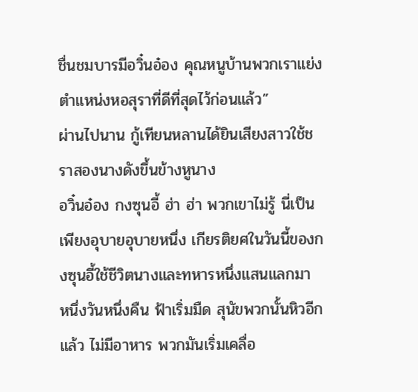ชื่นชมบารมีอวิ๋นอ๋อง คุณหนูบ้านพวกเราแย่งตำแหน่งหอสุราที่ดีที่สุดไว้ก่อนแล้ว”
ผ่านไปนาน กู้เทียนหลานได้ยินเสียงสาวใช้ชราสองนางดังขึ้นข้างหูนาง
อวิ๋นอ๋อง กงซุนอี้ ฮ่า ฮ่า พวกเขาไม่รู้ นี่เป็นเพียงอุบายอุบายหนึ่ง เกียรติยศในวันนี้ของกงซุนอี้ใช้ชีวิตนางและทหารหนึ่งแสนแลกมา
หนึ่งวันหนึ่งคืน ฟ้าเริ่มมืด สุนัขพวกนั้นหิวอีกแล้ว ไม่มีอาหาร พวกมันเริ่มเคลื่อ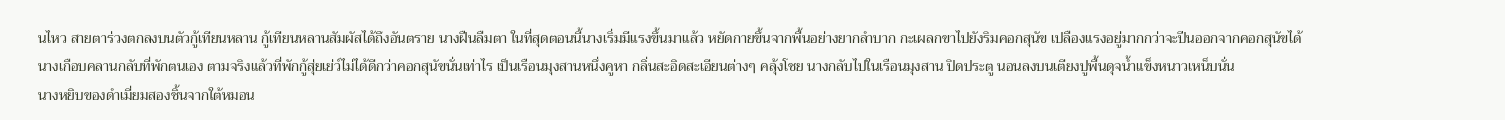นไหว สายตาร่วงตกลงบนตัวกู้เทียนหลาน กู้เทียนหลานสัมผัสได้ถึงอันตราย นางฝืนลืมตา ในที่สุดตอนนี้นางเริ่มมีแรงขึ้นมาแล้ว หยัดกายขึ้นจากพื้นอย่างยากลำบาก กะเผลกขาไปยังริมคอกสุนัข เปลืองแรงอยู่มากกว่าจะปีนออกจากคอกสุนัขได้
นางเกือบคลานกลับที่พักตนเอง ตามจริงแล้วที่พักกู้สุ่ยเย่ว์ไม่ได้ดีกว่าคอกสุนัขนั่นเท่าไร เป็นเรือนมุงสานหนึ่งคูหา กลิ่นสะอิดสะเอียนต่างๆ คลุ้งโชย นางกลับไปในเรือนมุงสาน ปิดประตู นอนลงบนเตียงปูพื้นดุจน้ำแข็งหนาวเหน็บนั่น
นางหยิบของดำเมี่ยมสองชิ้นจากใต้หมอน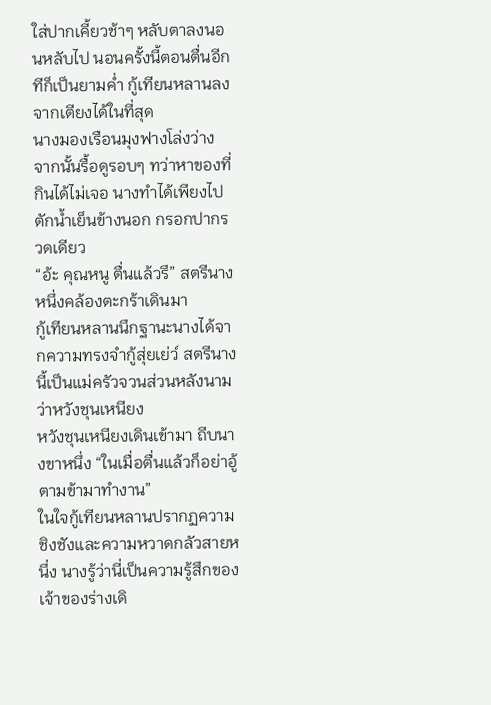ใส่ปากเคี้ยวช้าๆ หลับตาลงนอนหลับไป นอนครั้งนี้ตอนตื่นอีกทีก็เป็นยามค่ำ กู้เทียนหลานลงจากเตียงได้ในที่สุด
นางมองเรือนมุงฟางโล่งว่าง จากนั้นรื้อดูรอบๆ ทว่าหาของที่กินได้ไม่เจอ นางทำได้เพียงไปตักน้ำเย็นข้างนอก กรอกปากรวดเดียว
“อ้ะ คุณหนู ตื่นแล้วรึ” สตรีนางหนึ่งคล้องตะกร้าเดินมา
กู้เทียนหลานนึกฐานะนางได้จากความทรงจำกู้สุ่ยเย่ว์ สตรีนางนี้เป็นแม่ครัวจวนส่วนหลังนามว่าหวังชุนเหนียง
หวังชุนเหนียงเดินเข้ามา ถีบนางขาหนึ่ง “ในเมื่อตื่นแล้วก็อย่าอู้ ตามข้ามาทำงาน”
ในใจกู้เทียนหลานปรากฏความชิงชังและความหวาดกลัวสายหนึ่ง นางรู้ว่านี่เป็นความรู้สึกของเจ้าของร่างเดิ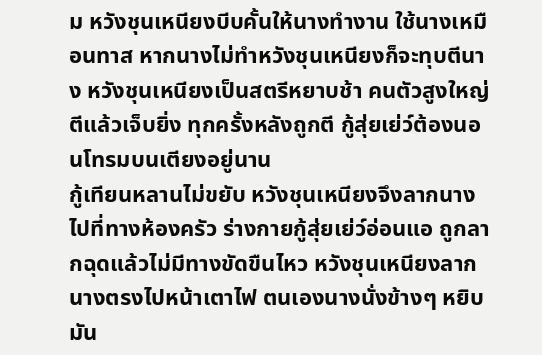ม หวังชุนเหนียงบีบคั้นให้นางทำงาน ใช้นางเหมือนทาส หากนางไม่ทำหวังชุนเหนียงก็จะทุบตีนาง หวังชุนเหนียงเป็นสตรีหยาบช้า คนตัวสูงใหญ่ ตีแล้วเจ็บยิ่ง ทุกครั้งหลังถูกตี กู้สุ่ยเย่ว์ต้องนอนโทรมบนเตียงอยู่นาน
กู้เทียนหลานไม่ขยับ หวังชุนเหนียงจึงลากนางไปที่ทางห้องครัว ร่างกายกู้สุ่ยเย่ว์อ่อนแอ ถูกลากฉุดแล้วไม่มีทางขัดขืนไหว หวังชุนเหนียงลากนางตรงไปหน้าเตาไฟ ตนเองนางนั่งข้างๆ หยิบมัน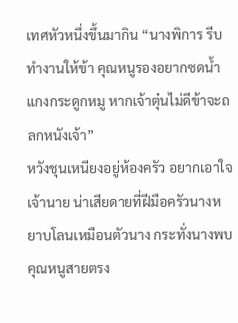เทศหัวหนึ่งขึ้นมากิน “นางพิการ รีบทำงานให้ข้า คุณหนูรองอยากซดน้ำแกงกระดูกหมู หากเจ้าตุ๋นไม่ดีข้าจะถลกหนังเจ้า”
หวังชุนเหนียงอยู่ห้องครัว อยากเอาใจเจ้านาย น่าเสียดายที่ฝีมือครัวนางหยาบโลนเหมือนตัวนาง กระทั่งนางพบคุณหนูสายตรง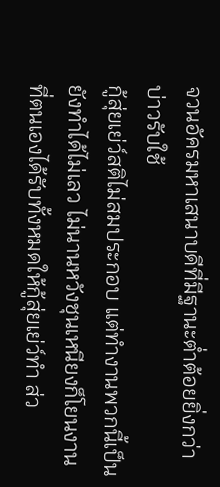จวนอัครมหาเสนาบดีที่มีฐานะต่ำต้อยยิ่งกว่าบ่าวรับใช้
กู้สุ่ยเย่ว์สติไม่สมประกอบ แต่ทำงานพวกนี้เป็น ยังทำได้ไม่เลว ไม่นานหวังชุนเหนียงก็โยนงานที่ตนเองได้รับทั้งหมดให้กู้สุ่ยเย่ว์ทำ ส่ว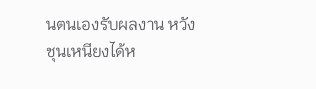นตนเองรับผลงาน หวังชุนเหนียงได้ห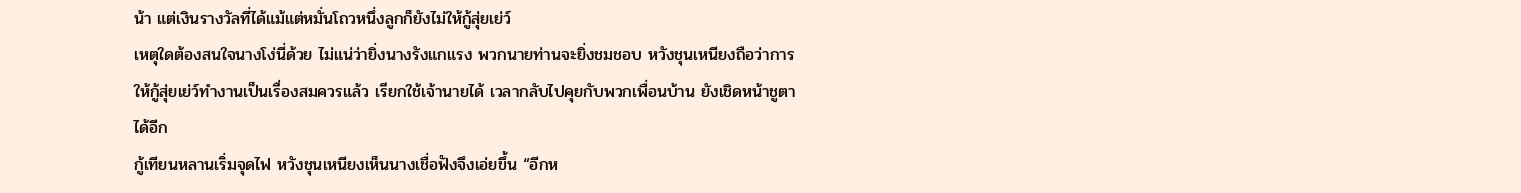น้า แต่เงินรางวัลที่ได้แม้แต่หมั่นโถวหนึ่งลูกก็ยังไม่ให้กู้สุ่ยเย่ว์
เหตุใดต้องสนใจนางโง่นี่ด้วย ไม่แน่ว่ายิ่งนางรังแกแรง พวกนายท่านจะยิ่งชมชอบ หวังชุนเหนียงถือว่าการให้กู้สุ่ยเย่ว์ทำงานเป็นเรื่องสมควรแล้ว เรียกใช้เจ้านายได้ เวลากลับไปคุยกับพวกเพื่อนบ้าน ยังเชิดหน้าชูตาได้อีก
กู้เทียนหลานเริ่มจุดไฟ หวังชุนเหนียงเห็นนางเชื่อฟังจึงเอ่ยขึ้น “อีกห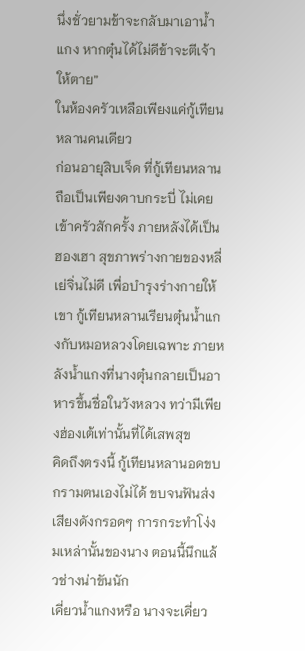นึ่งชั่วยามข้าจะกลับมาเอาน้ำแกง หากตุ๋นได้ไม่ดีข้าจะตีเจ้าให้ตาย”
ในห้องครัวเหลือเพียงแค่กู้เทียนหลานคนเดียว
ก่อนอายุสิบเจ็ด ที่กู้เทียนหลานถือเป็นเพียงดาบกระบี่ ไม่เคยเข้าครัวสักครั้ง ภายหลังได้เป็นฮองเฮา สุขภาพร่างกายของหลี่เย่จิ่นไม่ดี เพื่อบำรุงร่างกายให้เขา กู้เทียนหลานเรียนตุ๋นน้ำแกงกับหมอหลวงโดยเฉพาะ ภายหลังน้ำแกงที่นางตุ๋นกลายเป็นอาหารขึ้นชื่อในวังหลวง ทว่ามีเพียงฮ่องเต้เท่านั้นที่ได้เสพสุข
คิดถึงตรงนี้ กู้เทียนหลานอดขบกรามตนเองไม่ได้ ขบจนฟันส่งเสียงดังกรอดๆ การกระทำโง่งมเหล่านั้นของนาง ตอนนี้นึกแล้วช่างน่าขันนัก
เคี่ยวน้ำแกงหรือ นางจะเคี่ยว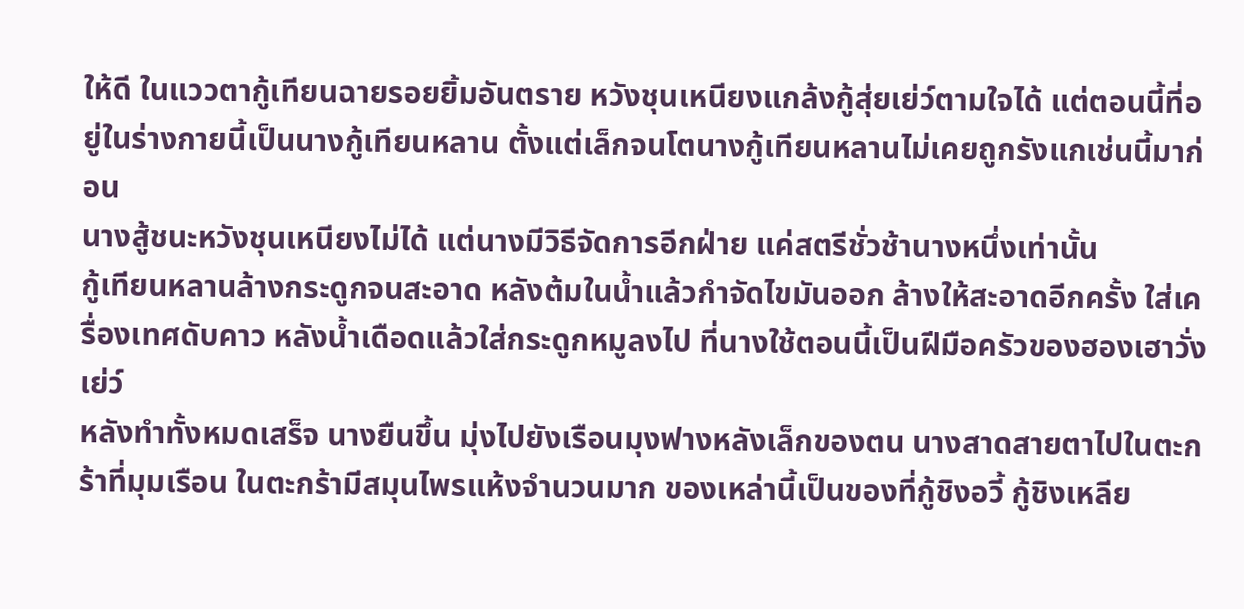ให้ดี ในแววตากู้เทียนฉายรอยยิ้มอันตราย หวังชุนเหนียงแกล้งกู้สุ่ยเย่ว์ตามใจได้ แต่ตอนนี้ที่อยู่ในร่างกายนี้เป็นนางกู้เทียนหลาน ตั้งแต่เล็กจนโตนางกู้เทียนหลานไม่เคยถูกรังแกเช่นนี้มาก่อน
นางสู้ชนะหวังชุนเหนียงไม่ได้ แต่นางมีวิธีจัดการอีกฝ่าย แค่สตรีชั่วช้านางหนึ่งเท่านั้น
กู้เทียนหลานล้างกระดูกจนสะอาด หลังต้มในน้ำแล้วกำจัดไขมันออก ล้างให้สะอาดอีกครั้ง ใส่เครื่องเทศดับคาว หลังน้ำเดือดแล้วใส่กระดูกหมูลงไป ที่นางใช้ตอนนี้เป็นฝีมือครัวของฮองเฮาวั่งเย่ว์
หลังทำทั้งหมดเสร็จ นางยืนขึ้น มุ่งไปยังเรือนมุงฟางหลังเล็กของตน นางสาดสายตาไปในตะกร้าที่มุมเรือน ในตะกร้ามีสมุนไพรแห้งจำนวนมาก ของเหล่านี้เป็นของที่กู้ชิงอวี้ กู้ชิงเหลีย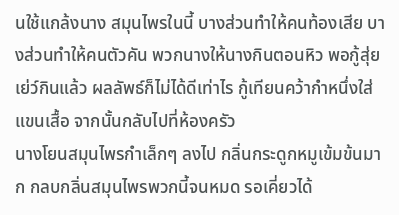นใช้แกล้งนาง สมุนไพรในนี้ บางส่วนทำให้คนท้องเสีย บางส่วนทำให้คนตัวคัน พวกนางให้นางกินตอนหิว พอกู้สุ่ยเย่ว์กินแล้ว ผลลัพธ์ก็ไม่ได้ดีเท่าไร กู้เทียนคว้ากำหนึ่งใส่แขนเสื้อ จากนั้นกลับไปที่ห้องครัว
นางโยนสมุนไพรกำเล็กๆ ลงไป กลิ่นกระดูกหมูเข้มข้นมาก กลบกลิ่นสมุนไพรพวกนี้จนหมด รอเคี่ยวได้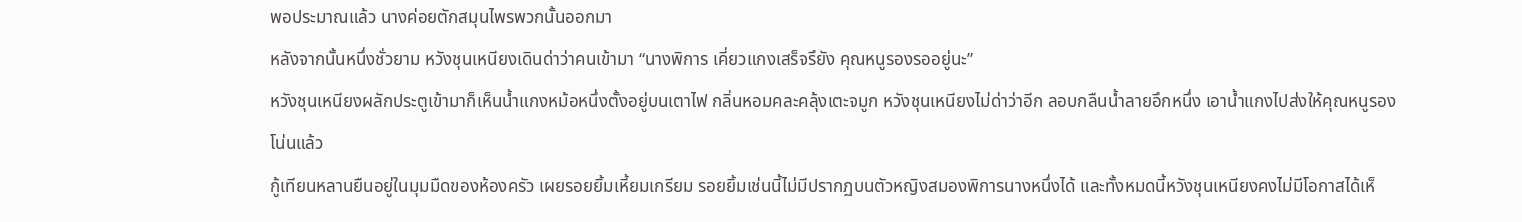พอประมาณแล้ว นางค่อยตักสมุนไพรพวกนั้นออกมา
หลังจากนั้นหนึ่งชั่วยาม หวังชุนเหนียงเดินด่าว่าคนเข้ามา “นางพิการ เคี่ยวแกงเสร็จรึยัง คุณหนูรองรออยู่นะ”
หวังชุนเหนียงผลักประตูเข้ามาก็เห็นน้ำแกงหม้อหนึ่งตั้งอยู่บนเตาไฟ กลิ่นหอมคละคลุ้งเตะจมูก หวังชุนเหนียงไม่ด่าว่าอีก ลอบกลืนน้ำลายอึกหนึ่ง เอาน้ำแกงไปส่งให้คุณหนูรองโน่นแล้ว
กู้เทียนหลานยืนอยู่ในมุมมืดของห้องครัว เผยรอยยิ้มเหี้ยมเกรียม รอยยิ้มเช่นนี้ไม่มีปรากฏบนตัวหญิงสมองพิการนางหนึ่งได้ และทั้งหมดนี้หวังชุนเหนียงคงไม่มีโอกาสได้เห็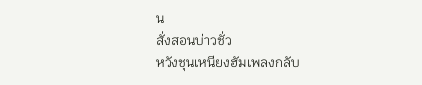น
สั่งสอนบ่าวชั่ว
หวังชุนเหนียงฮัมเพลงกลับ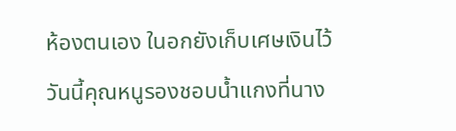ห้องตนเอง ในอกยังเก็บเศษเงินไว้ วันนี้คุณหนูรองชอบน้ำแกงที่นาง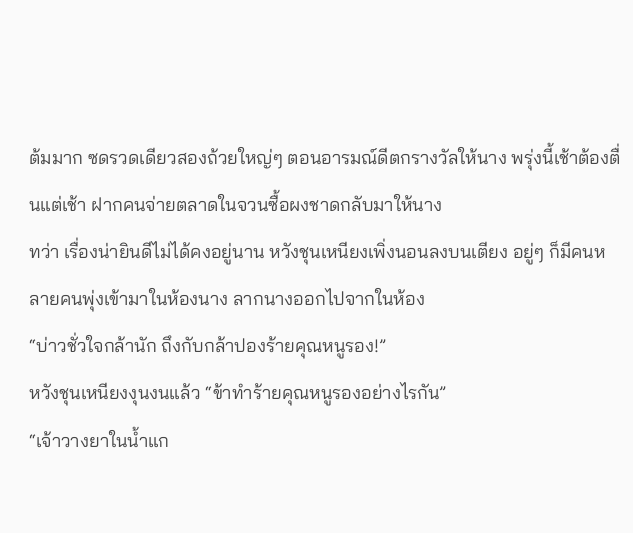ต้มมาก ซดรวดเดียวสองถ้วยใหญ่ๆ ตอนอารมณ์ดีตกรางวัลให้นาง พรุ่งนี้เช้าต้องตื่นแต่เช้า ฝากคนจ่ายตลาดในจวนซื้อผงชาดกลับมาให้นาง
ทว่า เรื่องน่ายินดีไม่ได้คงอยู่นาน หวังชุนเหนียงเพิ่งนอนลงบนเตียง อยู่ๆ ก็มีคนหลายคนพุ่งเข้ามาในห้องนาง ลากนางออกไปจากในห้อง
“บ่าวชั่วใจกล้านัก ถึงกับกล้าปองร้ายคุณหนูรอง!”
หวังชุนเหนียงงุนงนแล้ว “ข้าทำร้ายคุณหนูรองอย่างไรกัน”
“เจ้าวางยาในน้ำแก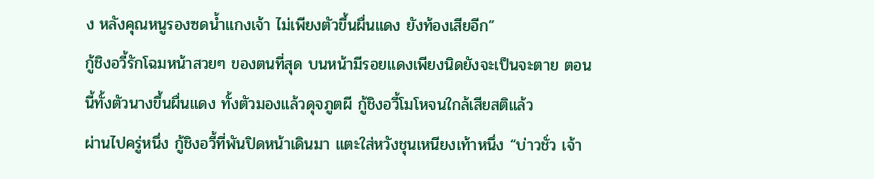ง หลังคุณหนูรองซดน้ำแกงเจ้า ไม่เพียงตัวขึ้นผื่นแดง ยังท้องเสียอีก”
กู้ชิงอวี้รักโฉมหน้าสวยๆ ของตนที่สุด บนหน้ามีรอยแดงเพียงนิดยังจะเป็นจะตาย ตอนนี้ทั้งตัวนางขึ้นผื่นแดง ทั้งตัวมองแล้วดุจภูตผี กู้ชิงอวี้โมโหจนใกล้เสียสติแล้ว
ผ่านไปครู่หนึ่ง กู้ชิงอวี้ที่พันปิดหน้าเดินมา แตะใส่หวังชุนเหนียงเท้าหนึ่ง “บ่าวชั่ว เจ้า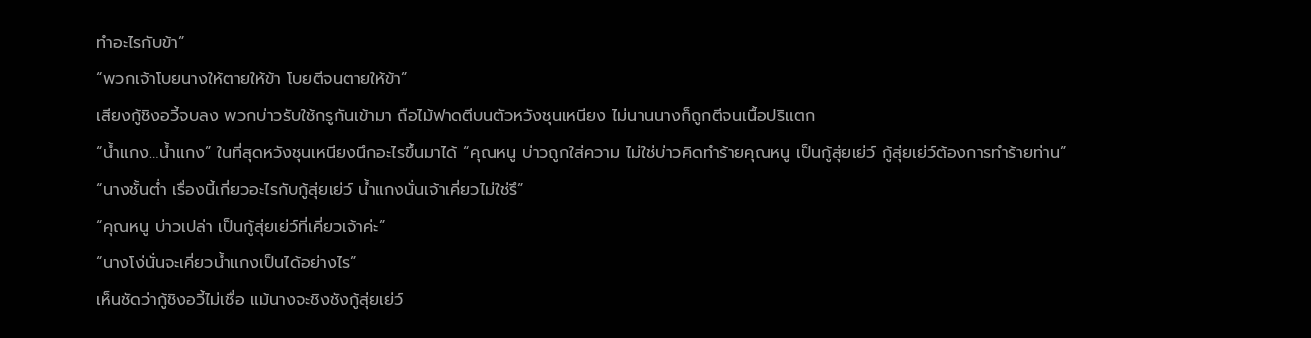ทำอะไรกับข้า”
“พวกเจ้าโบยนางให้ตายให้ข้า โบยตีจนตายให้ข้า”
เสียงกู้ชิงอวี้จบลง พวกบ่าวรับใช้กรูกันเข้ามา ถือไม้ฟาดตีบนตัวหวังชุนเหนียง ไม่นานนางก็ถูกตีจนเนื้อปริแตก
“น้ำแกง…น้ำแกง” ในที่สุดหวังชุนเหนียงนึกอะไรขึ้นมาได้ “คุณหนู บ่าวถูกใส่ความ ไม่ใช่บ่าวคิดทำร้ายคุณหนู เป็นกู้สุ่ยเย่ว์ กู้สุ่ยเย่ว์ต้องการทำร้ายท่าน”
“นางชั้นต่ำ เรื่องนี้เกี่ยวอะไรกับกู้สุ่ยเย่ว์ น้ำแกงนั่นเจ้าเคี่ยวไม่ใช่รึ”
“คุณหนู บ่าวเปล่า เป็นกู้สุ่ยเย่ว์ที่เคี่ยวเจ้าค่ะ”
“นางโง่นั่นจะเคี่ยวน้ำแกงเป็นได้อย่างไร”
เห็นชัดว่ากู้ชิงอวี้ไม่เชื่อ แม้นางจะชิงชังกู้สุ่ยเย่ว์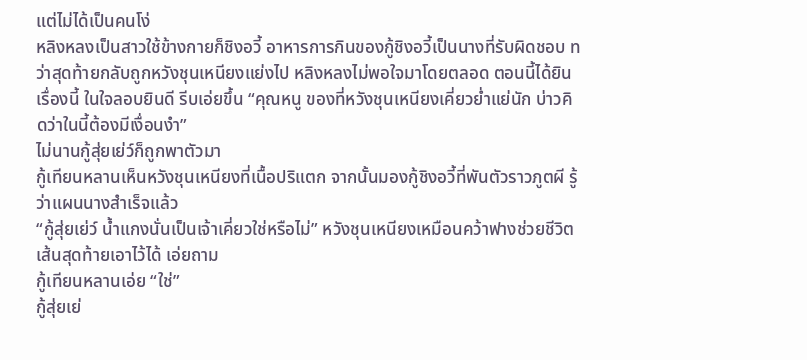แต่ไม่ได้เป็นคนโง่
หลิงหลงเป็นสาวใช้ข้างกายก็ชิงอวี้ อาหารการกินของกู้ชิงอวี้เป็นนางที่รับผิดชอบ ทว่าสุดท้ายกลับถูกหวังชุนเหนียงแย่งไป หลิงหลงไม่พอใจมาโดยตลอด ตอนนี้ได้ยินเรื่องนี้ ในใจลอบยินดี รีบเอ่ยขึ้น “คุณหนู ของที่หวังชุนเหนียงเคี่ยวย่ำแย่นัก บ่าวคิดว่าในนี้ต้องมีเงื่อนงำ”
ไม่นานกู้สุ่ยเย่ว์ก็ถูกพาตัวมา
กู้เทียนหลานเห็นหวังชุนเหนียงที่เนื้อปริแตก จากนั้นมองกู้ชิงอวี้ที่พันตัวราวภูตผี รู้ว่าแผนนางสำเร็จแล้ว
“กู้สุ่ยเย่ว์ น้ำแกงนั่นเป็นเจ้าเคี่ยวใช่หรือไม่” หวังชุนเหนียงเหมือนคว้าฟางช่วยชีวิตเส้นสุดท้ายเอาไว้ได้ เอ่ยถาม
กู้เทียนหลานเอ่ย “ใช่”
กู้สุ่ยเย่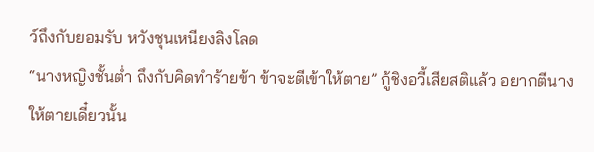ว์ถึงกับยอมรับ หวังชุนเหนียงลิงโลด
“นางหญิงชั้นต่ำ ถึงกับคิดทำร้ายข้า ข้าจะตีเข้าให้ตาย” กู้ชิงอวี้เสียสติแล้ว อยากตีนางให้ตายเดี๋ยวนั้น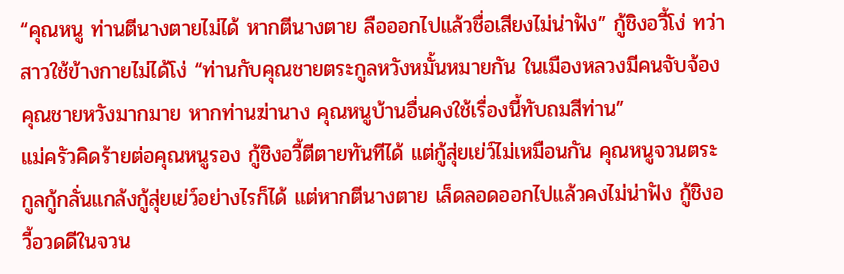“คุณหนู ท่านตีนางตายไม่ได้ หากตีนางตาย ลือออกไปแล้วชื่อเสียงไม่น่าฟัง” กู้ชิงอวี้โง่ ทว่าสาวใช้ข้างกายไม่ได้โง่ “ท่านกับคุณชายตระกูลหวังหมั้นหมายกัน ในเมืองหลวงมีคนจับจ้องคุณชายหวังมากมาย หากท่านฆ่านาง คุณหนูบ้านอื่นคงใช้เรื่องนี้ทับถมสีท่าน”
แม่ครัวคิดร้ายต่อคุณหนูรอง กู้ชิงอวี้ตีตายทันทีได้ แต่กู้สุ่ยเย่ว์ไม่เหมือนกัน คุณหนูจวนตระกูลกู้กลั่นแกล้งกู้สุ่ยเย่ว์อย่างไรก็ได้ แต่หากตีนางตาย เล็ดลอดออกไปแล้วคงไม่น่าฟัง กู้ชิงอวี้อวดดีในจวน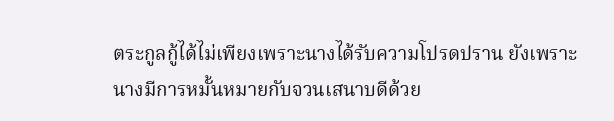ตระกูลกู้ได้ไม่เพียงเพราะนางได้รับความโปรดปราน ยังเพราะนางมีการหมั้นหมายกับจวนเสนาบดีด้วย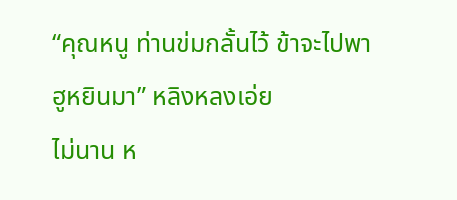“คุณหนู ท่านข่มกลั้นไว้ ข้าจะไปพาฮูหยินมา” หลิงหลงเอ่ย
ไม่นาน ห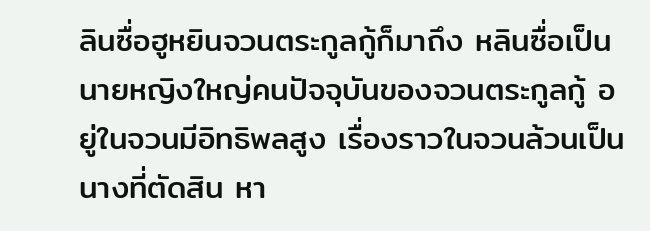ลินซื่อฮูหยินจวนตระกูลกู้ก็มาถึง หลินซื่อเป็นนายหญิงใหญ่คนปัจจุบันของจวนตระกูลกู้ อยู่ในจวนมีอิทธิพลสูง เรื่องราวในจวนล้วนเป็นนางที่ตัดสิน หา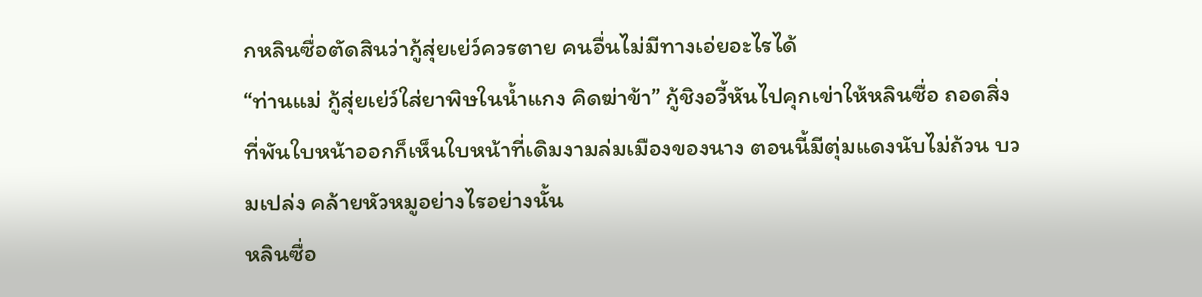กหลินซื่อตัดสินว่ากู้สุ่ยเย่ว์ควรตาย คนอื่นไม่มีทางเอ่ยอะไรได้
“ท่านแม่ กู้สุ่ยเย่ว์ใส่ยาพิษในน้ำแกง คิดฆ่าข้า” กู้ชิงอวี้หันไปคุกเข่าให้หลินซื่อ ถอดสิ่งที่พันใบหน้าออกก็เห็นใบหน้าที่เดิมงามล่มเมืองของนาง ตอนนี้มีตุ่มแดงนับไม่ถ้วน บวมเปล่ง คล้ายหัวหมูอย่างไรอย่างนั้น
หลินซื่อ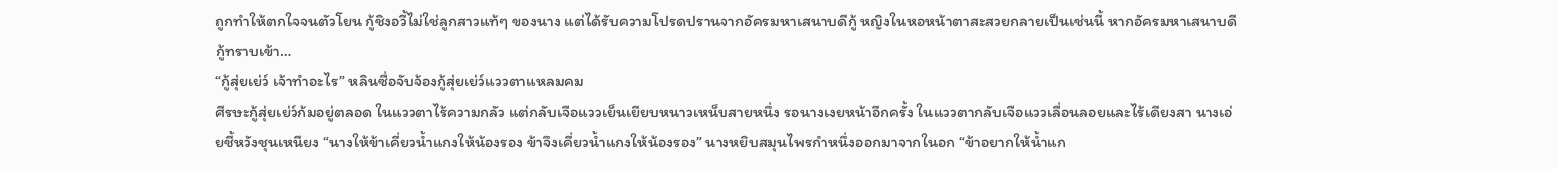ถูกทำให้ตกใจจนตัวโยน กู้ชิงอวี้ไม่ใช่ลูกสาวแท้ๆ ของนาง แต่ได้รับความโปรดปรานจากอัครมหาเสนาบดีกู้ หญิงในหอหน้าตาสะสวยกลายเป็นเช่นนี้ หากอัครมหาเสนาบดีกู้ทราบเข้า…
“กู้สุ่ยเย่ว์ เจ้าทำอะไร” หลินซื่อจับจ้องกู้สุ่ยเย่ว์แววตาแหลมคม
ศีรษะกู้สุ่ยเย่ว์ก้มอยู่ตลอด ในแววตาไร้ความกลัว แต่กลับเจือแววเย็นเยียบหนาวเหน็บสายหนึ่ง รอนางเงยหน้าอีกครั้ง ในแววตากลับเจือแววเลื่อนลอยและไร้เดียงสา นางเอ่ยชี้หวังชุนเหนียง “นางให้ข้าเคี่ยวน้ำแกงให้น้องรอง ข้าจึงเคี่ยวน้ำแกงให้น้องรอง” นางหยิบสมุนไพรกำหนึ่งออกมาจากในอก “ข้าอยากให้น้ำแก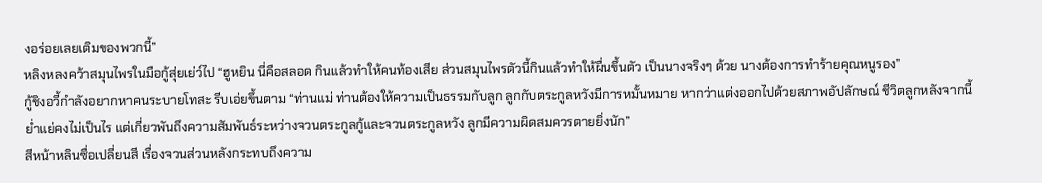งอร่อยเลยเติมของพวกนี้”
หลิงหลงคว้าสมุนไพรในมือกู้สุ่ยเย่ว์ไป “ฮูหยิน นี่คือสลอด กินแล้วทำให้คนท้องเสีย ส่วนสมุนไพรตัวนี้กินแล้วทำให้ผื่นขึ้นตัว เป็นนางจริงๆ ด้วย นางต้องการทำร้ายคุณหนูรอง”
กู้ชิงอวี้กำลังอยากหาคนระบายโทสะ รีบเอ่ยขึ้นตาม “ท่านแม่ ท่านต้องให้ความเป็นธรรมกับลูก ลูกกับตระกูลหวังมีการหมั้นหมาย หากว่าแต่งออกไปด้วยสภาพอัปลักษณ์ ชีวิตลูกหลังจากนี้ย่ำแย่คงไม่เป็นไร แต่เกี่ยวพันถึงความสัมพันธ์ระหว่างจวนตระกูลกู้และจวนตระกูลหวัง ลูกมีความผิดสมควรตายยิ่งนัก”
สีหน้าหลินซื่อเปลี่ยนสี เรื่องจวนส่วนหลังกระทบถึงความ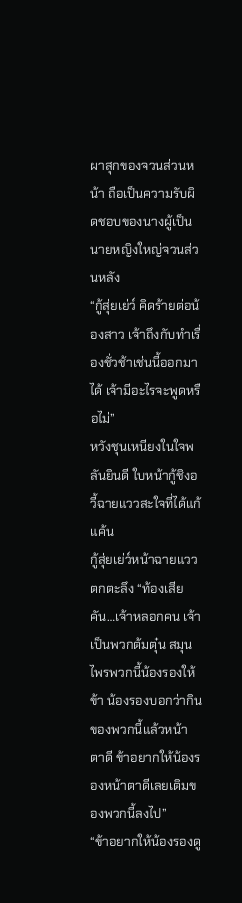ผาสุกของจวนส่วนหน้า ถือเป็นความรับผิดชอบของนางผู้เป็นนายหญิงใหญ่จวนส่วนหลัง
“กู้สุ่ยเย่ว์ คิดร้ายต่อน้องสาว เจ้าถึงกับทำเรื่องชั่วช้าเช่นนี้ออกมาได้ เจ้ามีอะไรจะพูดหรือไม่”
หวังชุนเหนียงในใจพลันยินดี ใบหน้ากู้ชิงอวี้ฉายแววสะใจที่ได้แก้แค้น
กู้สุ่ยเย่ว์หน้าฉายแววตกตะลึง “ท้องเสีย คัน…เจ้าหลอกคน เจ้าเป็นพวกต้มตุ๋น สมุนไพรพวกนี้น้องรองให้ข้า น้องรองบอกว่ากินของพวกนี้แล้วหน้าตาดี ข้าอยากให้น้องรองหน้าตาดีเลยเติมของพวกนี้ลงไป”
“ข้าอยากให้น้องรองดู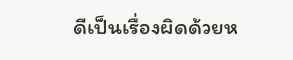ดีเป็นเรื่องผิดด้วยห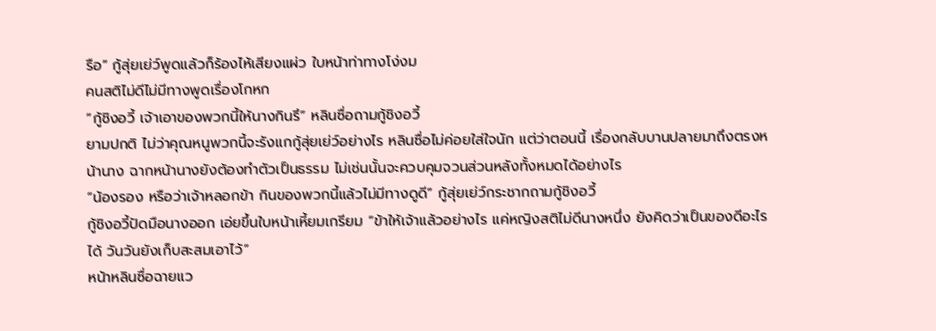รือ” กู้สุ่ยเย่ว์พูดแล้วก็ร้องไห้เสียงแผ่ว ใบหน้าท่าทางโง่งม
คนสติไม่ดีไม่มีทางพูดเรื่องโกหก
“กู้ชิงอวี้ เจ้าเอาของพวกนี้ให้นางกินรึ” หลินซื่อถามกู้ชิงอวี้
ยามปกติ ไม่ว่าคุณหนูพวกนี้จะรังแกกู้สุ่ยเย่ว์อย่างไร หลินซื่อไม่ค่อยใส่ใจนัก แต่ว่าตอนนี้ เรื่องกลับบานปลายมาถึงตรงหน้านาง ฉากหน้านางยังต้องทำตัวเป็นธรรม ไม่เช่นนั้นจะควบคุมจวนส่วนหลังทั้งหมดได้อย่างไร
“น้องรอง หรือว่าเจ้าหลอกข้า กินของพวกนี้แล้วไม่มีทางดูดี” กู้สุ่ยเย่ว์กระชากถามกู้ชิงอวี้
กู้ชิงอวี้ปัดมือนางออก เอ่ยขึ้นใบหน้าเหี้ยมเกรียม “ข้าให้เจ้าแล้วอย่างไร แค่หญิงสติไม่ดีนางหนึ่ง ยังคิดว่าเป็นของดีอะไรได้ วันวันยังเก็บสะสมเอาไว้”
หน้าหลินซื่อฉายแว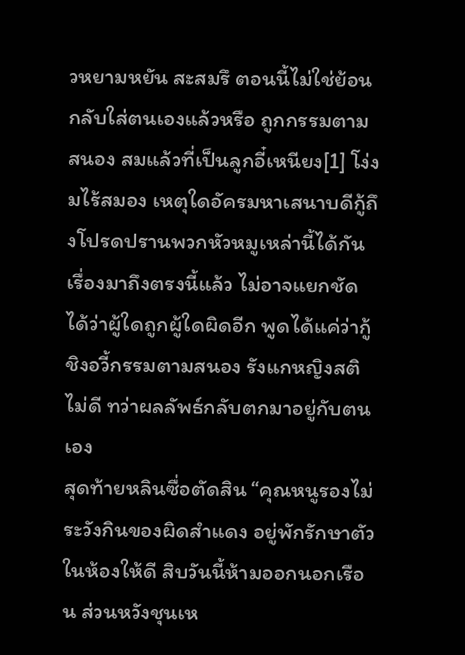วหยามหยัน สะสมรึ ตอนนี้ไม่ใช่ย้อนกลับใส่ตนเองแล้วหรือ ถูกกรรมตามสนอง สมแล้วที่เป็นลูกอี๋เหนียง[1] โง่งมไร้สมอง เหตุใดอัครมหาเสนาบดีกู้ถึงโปรดปรานพวกหัวหมูเหล่านี้ได้กัน
เรื่องมาถึงตรงนี้แล้ว ไม่อาจแยกชัดได้ว่าผู้ใดถูกผู้ใดผิดอีก พูดได้แค่ว่ากู้ชิงอวี้กรรมตามสนอง รังแกหญิงสติไม่ดี ทว่าผลลัพธ์กลับตกมาอยู่กับตนเอง
สุดท้ายหลินซื่อตัดสิน “คุณหนูรองไม่ระวังกินของผิดสำแดง อยู่พักรักษาตัวในห้องให้ดี สิบวันนี้ห้ามออกนอกเรือน ส่วนหวังชุนเห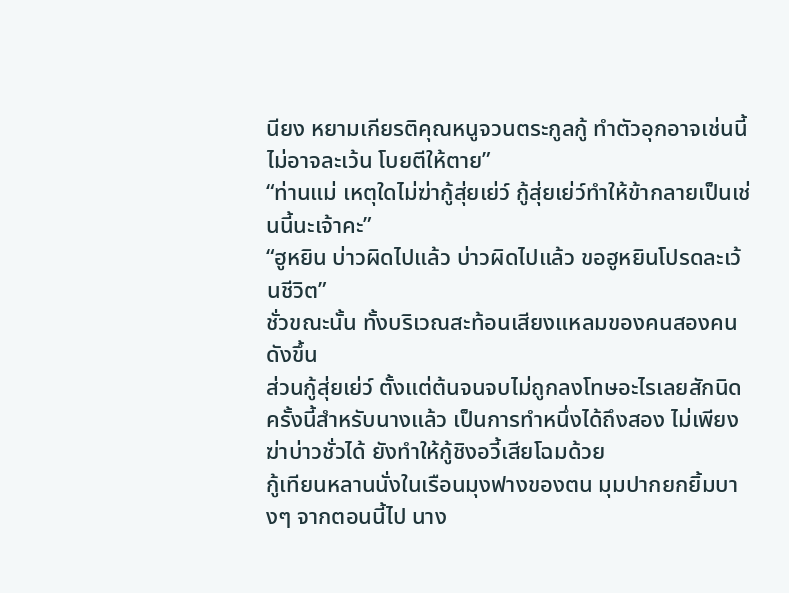นียง หยามเกียรติคุณหนูจวนตระกูลกู้ ทำตัวอุกอาจเช่นนี้ไม่อาจละเว้น โบยตีให้ตาย”
“ท่านแม่ เหตุใดไม่ฆ่ากู้สุ่ยเย่ว์ กู้สุ่ยเย่ว์ทำให้ข้ากลายเป็นเช่นนี้นะเจ้าคะ”
“ฮูหยิน บ่าวผิดไปแล้ว บ่าวผิดไปแล้ว ขอฮูหยินโปรดละเว้นชีวิต”
ชั่วขณะนั้น ทั้งบริเวณสะท้อนเสียงแหลมของคนสองคนดังขึ้น
ส่วนกู้สุ่ยเย่ว์ ตั้งแต่ต้นจนจบไม่ถูกลงโทษอะไรเลยสักนิด ครั้งนี้สำหรับนางแล้ว เป็นการทำหนึ่งได้ถึงสอง ไม่เพียงฆ่าบ่าวชั่วได้ ยังทำให้กู้ชิงอวี้เสียโฉมด้วย
กู้เทียนหลานนั่งในเรือนมุงฟางของตน มุมปากยกยิ้มบางๆ จากตอนนี้ไป นาง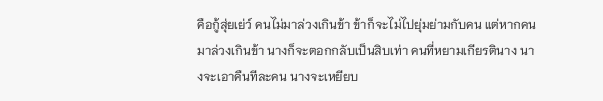คือกู้สุ่ยเย่ว์ คนไม่มาล่วงเกินข้า ข้าก็จะไม่ไปยุ่มย่ามกับคน แต่หากคนมาล่วงเกินข้า นางก็จะตอกกลับเป็นสิบเท่า คนที่หยามเกียรตินาง นางจะเอาคืนทีละคน นางจะเหยียบ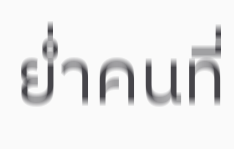ย่ำคนที่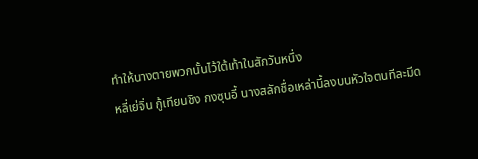ทำให้นางตายพวกนั้นไว้ใต้เท้าในสักวันหนึ่ง
หลี่เย่จิ่น กู้เทียนชิง กงซุนอี้ นางสลักชื่อเหล่านี้ลงบนหัวใจตนทีละมีด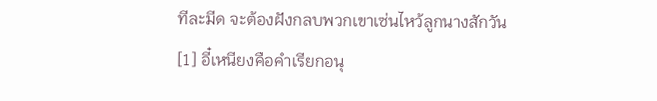ทีละมีด จะต้องฝังกลบพวกเขาเซ่นไหว้ลูกนางสักวัน
[1] อี๋เหนียงคือคำเรียกอนุ